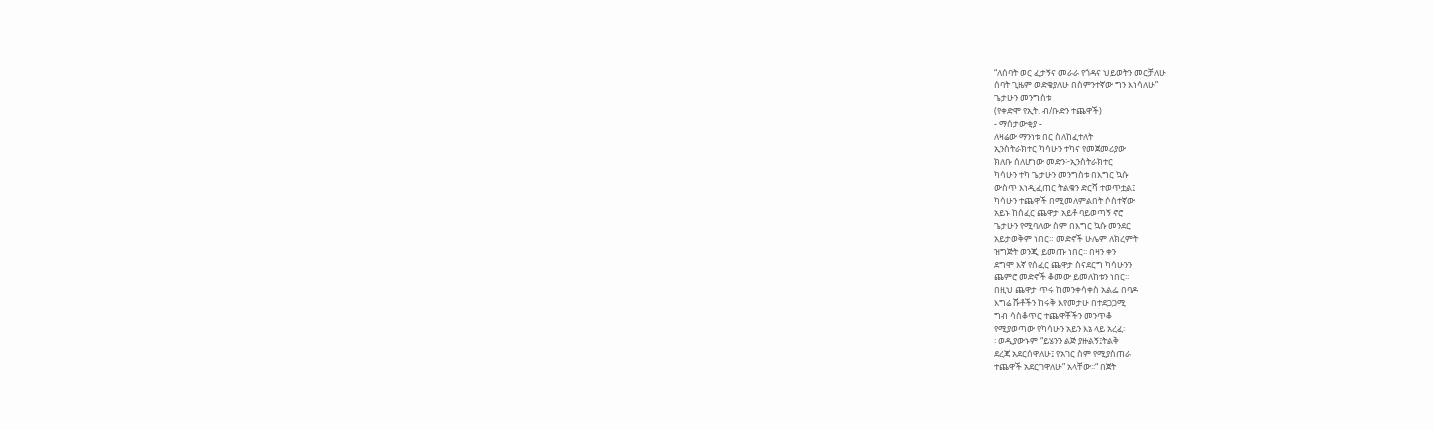“ለሰባት ወር ፈታኝና መራራ የጎዳና ህይወትን መርቻለሁ
ሰባት ጊዜም ወድቄያለሁ በስምንተኛው ግን እነሳለሁ”
ጌታሁን መንግስቱ
(የቀድሞ የኢት. ብ/ቡድን ተጨዋች)
- ማሰታውቂያ -
ለዛሬው ማንነቱ በር ስለከፈተለት
ኢንስትራክተር ካሳሁን ተካና የመጀመሪያው
ክለቡ ሰለሆነው መድን፦ኢንስትራክተር
ካሳሁን ተካ ጌታሁን መንግስቱ በእግር ኳሱ
ውስጥ እነዲፈጠር ትልቁን ድርሻ ተወጥቷል፤
ካሳሁን ተጨዋች በሚመለምልበት ሶስተኛው
አይኑ ከሰፈር ጨዋታ አይቶ ባይወጣኝ ኖሮ
ጌታሁን የሚባለው ስም በእግር ኳሱ መንደር
አይታወቅም ነበር። መድኖች ሁሌም ለክረምት
ዝግጅት ወንጂ ይመጡ ነበር፡፡ በዛን ቀን
ደግሞ እኛ የሰፈር ጨዋታ ስናደርግ ካሳሁንን
ጨምሮ መድኖች ቆመው ይመለከቱን ነበር፡፡
በዚህ ጨዋታ ጥሩ ከመንቀሳቀስ አልፌ በባዶ
እግሬ ሹቶችን ከሩቅ እየመታሁ በተደጋጋሚ
ግብ ሳስቆጥር ተጨዋቾችን መንጥቆ
የሚያወጣው የካሳሁን አይን እኔ ላይ አረፈ፡
፡ ወዲያውኑም “ይሄንን ልጅ ያዙልኝ፤ትልቅ
ደረጃ አደርሰዋለሁ፤ የአገር ስም የሚያስጠራ
ተጨዋች አደርገዋለሁ” አላቸው፡፡“ በጀት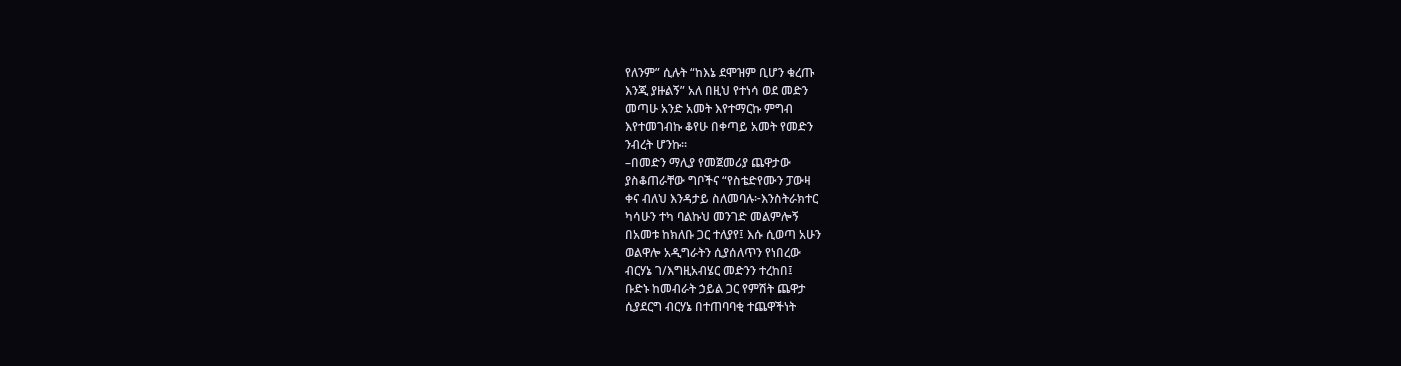የለንም” ሲሉት “ከእኔ ደሞዝም ቢሆን ቁረጡ
እንጂ ያዙልኝ” አለ በዚህ የተነሳ ወደ መድን
መጣሁ አንድ አመት እየተማርኩ ምግብ
እየተመገብኩ ቆየሁ በቀጣይ አመት የመድን
ንብረት ሆንኩ፡፡
–በመድን ማሊያ የመጀመሪያ ጨዋታው
ያስቆጠራቸው ግቦችና “የስቴድየሙን ፓውዛ
ቀና ብለህ እንዳታይ ስለመባሉ፦እንስትራክተር
ካሳሁን ተካ ባልኩህ መንገድ መልምሎኝ
በአመቱ ከክለቡ ጋር ተለያየ፤ እሱ ሲወጣ አሁን
ወልዋሎ አዲግራትን ሲያሰለጥን የነበረው
ብርሃኔ ገ/እግዚአብሄር መድንን ተረከበ፤
ቡድኑ ከመብራት ኃይል ጋር የምሽት ጨዋታ
ሲያደርግ ብርሃኔ በተጠባባቂ ተጨዋችነት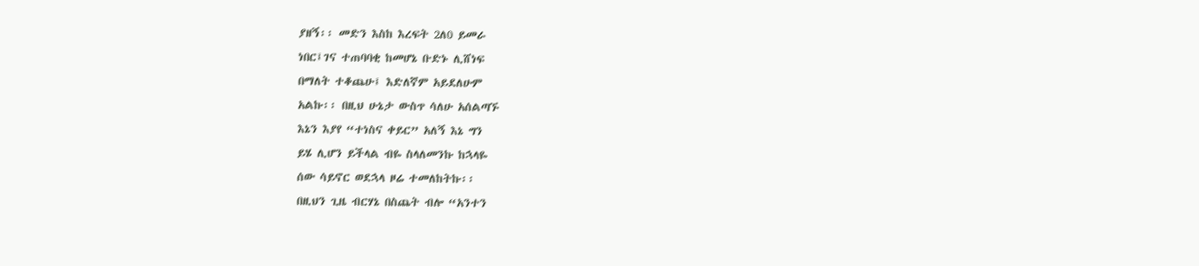ያዘኝ፡፡ መድን እስከ እረፍት 2ለ0 ይመራ
ነበር፤ገና ተጠባባቂ ከመሆኔ ቡድኑ ሊሸነፍ
በማለት ተቆጨሁ፤ እድለኛም አይደለሁም
አልኩ፡፡ በዚህ ሁኔታ ውስጥ ሳለሁ አሰልጣኙ
እኔን እያየ “ተነስና ቀይር” አለኝ እኔ ግን
ይሄ ሊሆን ይችላል ብዬ ስላለመንኩ ከኋላዬ
ሰው ሳይኖር ወደኋላ ዞሬ ተመለከትኩ፡፡
በዚህን ጊዜ ብርሃኔ በስጨት ብሎ “አንተን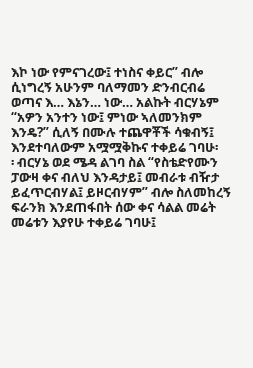እኮ ነው የምናገረው፤ ተነስና ቀይር” ብሎ
ሲነግረኝ አሁንም ባለማመን ድንብርብሬ
ወጣና እ… እኔን… ነው… አልኩት ብርሃኔም
“አዎን አንተን ነው፤ ምነው ኣለመንክም
እንዴ?” ሲለኝ በሙሉ ተጨዋቾች ሳቁብኝ፤
እንደተባለውም አሟሟቅኩና ተቀይሬ ገባሁ፡
፡ ብርሃኔ ወደ ሜዳ ልገባ ስል “የስቴድየሙን
ፓውዛ ቀና ብለህ እንዳታይ፤ መብራቱ ብዥታ
ይፈጥርብሃል፤ ይዞርብሃም” ብሎ ስለመከረኝ
ፍራንክ እንደጠፋበት ሰው ቀና ሳልል መሬት
መሬቱን እያየሁ ተቀይሬ ገባሁ፤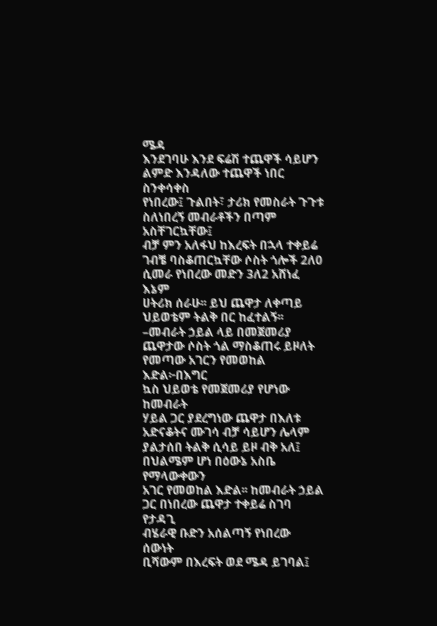ሜዳ
እንደገባሁ እንደ ፍሬሽ ተጨዋች ሳይሆን
ልምድ እንዳለው ተጨዋች ነበር ስንቀሳቀስ
የነበረው፤ ጉልበት፣ ታሪክ የመስራት ጉጉቱ
ስለነበረኝ መብራቶችን በጣም አስቸገርኳቸው፤
ብቻ ምን አለፋህ ከእረፍት በኋላ ተቀይሬ
ገብቼ ባስቆጠርኳቸው ሶስት ጎሎች 2ለ0
ሲመራ የነበረው መድን 3ለ2 አሸነፈ እኔም
ሀትሪክ ሰራሁ፡፡ ይህ ጨዋታ ለቀጣይ
ህይወቴም ትልቅ በር ከፈተልኝ፡፡
–መብራት ኃይል ላይ በመጀመሪያ
ጨዋታው ሶስት ጎል ማስቆጠሩ ይዞለት
የመጣው አገርን የመወከል እድል፦በእግር
ኳስ ህይወቴ የመጀመሪያ የሆነው ከመብራት
ሃይል ጋር ያደረግነው ጨዋታ በእለቱ
አድናቆትና ሙገሳ ብቻ ሳይሆን ሌላም
ያልታሰበ ትልቅ ሲሳይ ይዞ ብቅ አለ፤
በህልሜም ሆነ በዕውኔ አስቤ የማላውቀውን
አገር የመወከል እድል፡፡ ከመብራት ኃይል
ጋር በነበረው ጨዋታ ተቀይሬ ስገባ የታዳጊ
ብሄራዊ ቡድን አሰልጣኝ የነበረው ሰውነት
ቢሻውም በእረፍት ወደ ሜዳ ይገባል፤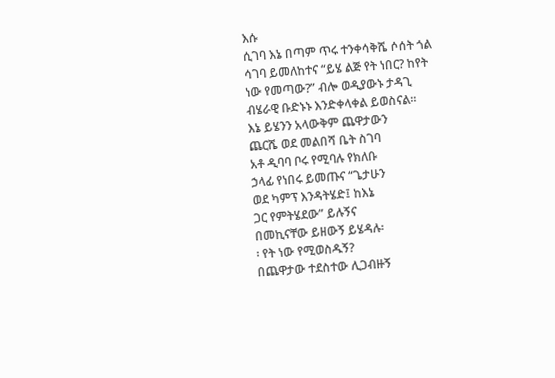እሱ
ሲገባ እኔ በጣም ጥሩ ተንቀሳቅሼ ሶሰት ጎል
ሳገባ ይመለከተና “ይሄ ልጅ የት ነበር? ከየት
ነው የመጣው?” ብሎ ወዲያውኑ ታዳጊ
ብሄራዊ ቡድኑኑ እንድቀላቀል ይወስናል፡፡
እኔ ይሄንን አላውቅም ጨዋታውን
ጨርሼ ወደ መልበሻ ቤት ስገባ
አቶ ዲባባ ቦሩ የሚባሉ የክለቡ
ኃላፊ የነበሩ ይመጡና “ጌታሁን
ወደ ካምፕ እንዳትሄድ፤ ከእኔ
ጋር የምትሄደው” ይሉኝና
በመኪናቸው ይዘውኝ ይሄዳሉ፡
፡ የት ነው የሚወስዱኝ?
በጨዋታው ተደስተው ሊጋብዙኝ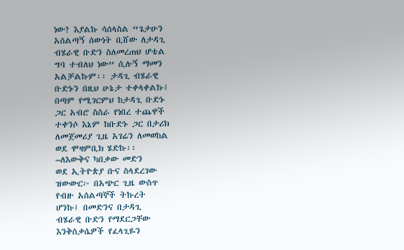ነው? እያልኩ ሳሰላስል “ጌታሁን
አሰልጣኝ ሰውነት ቢሸው ለታዳጊ
ብሄራዊ ቡድን ስለመረጠህ ሆቴል
ግባ ተብለህ ነው” ሲሉኝ ማመን
አልቻልኩም፡፡ ታዳጊ ብሄራዊ
ቡድኑን በዚህ ሁኔታ ተቀላቀልኩ፤
በጣም የሚገርምህ ከታዳጊ ቡድኑ
ጋር አብሮ ስስራ የነበረ ተጨዋች
ተቀንሶ እኔም ከቡድኑ ጋር በታሪክ
ለመጀመሪያ ጊዜ አገሬን ለመወከል
ወደ ሞዛምቢክ ሄድኩ፡፡
–ለእውቅና ካበቃው መድን
ወደ ኢትዮጵያ ቡና ስላደረገው
ዝውውር፦ በአጭር ጊዜ ውስጥ
የብዙ አሰልጣኞች ትኩረት
ሆንኩ፤ በመድንና በታዳጊ
ብሄራዊ ቡድን የማደርጋቸው
እንቅስቃሴዎች የፈላጊዬን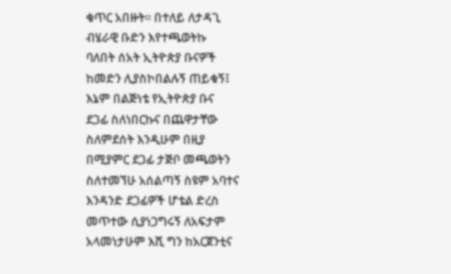ቁጥር አበዙት፡፡ በተለይ ለታዳጊ
ብሄራዊ ቡድን እየተጫወትኩ
ባለበት ሰአት ኢትዮጵያ ቡናዎች
ከመድን ሊያስኮበልሉኝ ጠይቁኝ፤
እኔም በልጅነቴ የኢትዮጵያ ቡና
ደጋፊ ስለነበርኩና በጨዋታቸው
ስለምደሰት እንዲሁም በዚያ
በሚያምር ደጋፊ ታጅቦ መጫወትን
ስለተመኘሁ አሰልጣኝ ስዩም አባተና
እንዳንድ ደጋፊዎች ሆቴል ድረስ
መጥተው ሲያነጋግሩኝ ለአፍታም
አላመነታሁም እሺ ግን ከአርጀንቲና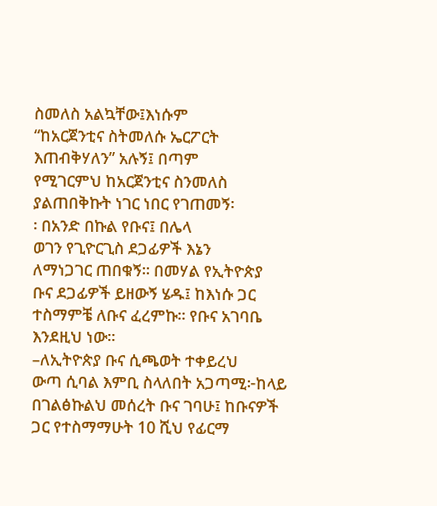ስመለስ አልኳቸው፤እነሱም
“ከአርጀንቲና ስትመለሱ ኤርፖርት
እጠብቅሃለን” አሉኝ፤ በጣም
የሚገርምህ ከአርጀንቲና ስንመለስ
ያልጠበቅኩት ነገር ነበር የገጠመኝ፡
፡ በአንድ በኩል የቡና፤ በሌላ
ወገን የጊዮርጊስ ደጋፊዎች እኔን
ለማነጋገር ጠበቁኝ፡፡ በመሃል የኢትዮጵያ
ቡና ደጋፊዎች ይዘውኝ ሄዱ፤ ከእነሱ ጋር
ተስማምቼ ለቡና ፈረምኩ፡፡ የቡና አገባቤ
እንደዚህ ነው፡፡
–ለኢትዮጵያ ቡና ሲጫወት ተቀይረህ
ውጣ ሲባል እምቢ ስላለበት አጋጣሚ፦ከላይ
በገልፅኩልህ መሰረት ቡና ገባሁ፤ ከቡናዎች
ጋር የተስማማሁት 10 ሺህ የፊርማ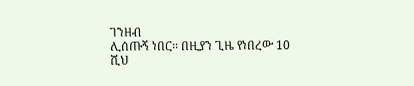ገንዘብ
ሊሰጡኝ ነበር፡፡ በዚያን ጊዜ የነበረው 10
ሺህ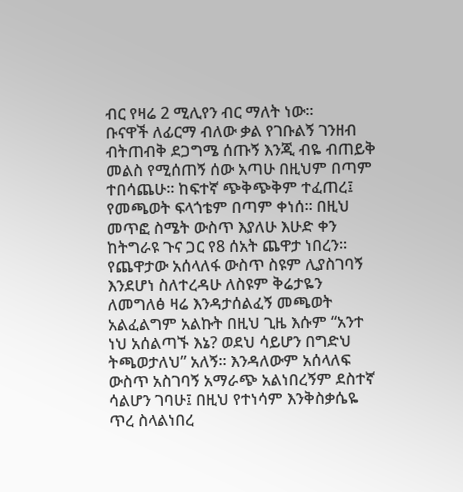ብር የዛሬ 2 ሚሊየን ብር ማለት ነው፡፡
ቡናዋች ለፊርማ ብለው ቃል የገቡልኝ ገንዘብ
ብትጠብቅ ደጋግሜ ሰጡኝ እንጂ ብዬ ብጠይቅ
መልስ የሚሰጠኝ ሰው አጣሁ በዚህም በጣም
ተበሳጨሁ፡፡ ከፍተኛ ጭቅጭቅም ተፈጠረ፤
የመጫወት ፍላጎቴም በጣም ቀነሰ፡፡ በዚህ
መጥፎ ስሜት ውስጥ እያለሁ እሁድ ቀን
ከትግራዩ ጉና ጋር የ8 ሰአት ጨዋታ ነበረን፡፡
የጨዋታው አሰላለፋ ውስጥ ስዩም ሊያስገባኝ
እንደሆነ ስለተረዳሁ ለስዩም ቅሬታዬን
ለመግለፅ ዛሬ እንዳታሰልፈኝ መጫወት
አልፈልግም አልኩት በዚህ ጊዜ እሱም “አንተ
ነህ አሰልጣኙ እኔ? ወደህ ሳይሆን በግድህ
ትጫወታለህ” አለኝ፡፡ እንዳለውም አሰላለፍ
ውስጥ አስገባኝ አማራጭ አልነበረኝም ደስተኛ
ሳልሆን ገባሁ፤ በዚህ የተነሳም እንቅስቃሴዬ
ጥረ ስላልነበረ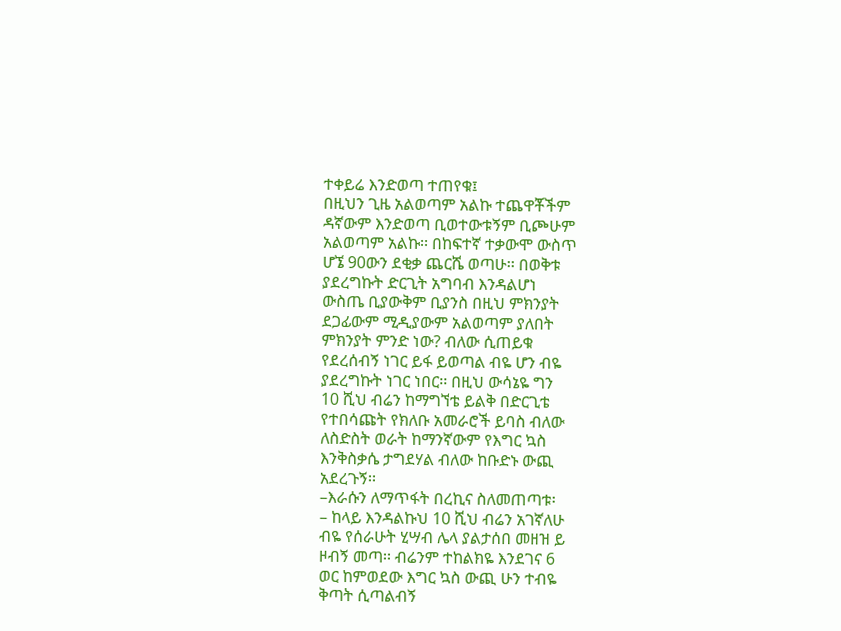ተቀይሬ እንድወጣ ተጠየቁ፤
በዚህን ጊዜ አልወጣም አልኩ ተጨዋቾችም
ዳኛውም እንድወጣ ቢወተውቱኝም ቢጮሁም
አልወጣም አልኩ፡፡ በከፍተኛ ተቃውሞ ውስጥ
ሆኜ 90ውን ደቂቃ ጨርሼ ወጣሁ፡፡ በወቅቱ
ያደረግኩት ድርጊት አግባብ እንዳልሆነ
ውስጤ ቢያውቅም ቢያንስ በዚህ ምክንያት
ደጋፊውም ሚዲያውም አልወጣም ያለበት
ምክንያት ምንድ ነው? ብለው ሲጠይቁ
የደረሰብኝ ነገር ይፋ ይወጣል ብዬ ሆን ብዬ
ያደረግኩት ነገር ነበር፡፡ በዚህ ውሳኔዬ ግን
10 ሺህ ብሬን ከማግኘቴ ይልቅ በድርጊቴ
የተበሳጩት የክለቡ አመራሮች ይባስ ብለው
ለስድስት ወራት ከማንኛውም የእግር ኳስ
እንቅስቃሴ ታግደሃል ብለው ከቡድኑ ውጪ
አደረጉኝ፡፡
–እራሱን ለማጥፋት በረኪና ስለመጠጣቱ፡
– ከላይ እንዳልኩህ 10 ሺህ ብሬን አገኛለሁ
ብዬ የሰራሁት ሂሣብ ሌላ ያልታሰበ መዘዝ ይ
ዞብኝ መጣ፡፡ ብሬንም ተከልክዬ እንደገና 6
ወር ከምወደው እግር ኳስ ውጪ ሁን ተብዬ
ቅጣት ሲጣልብኝ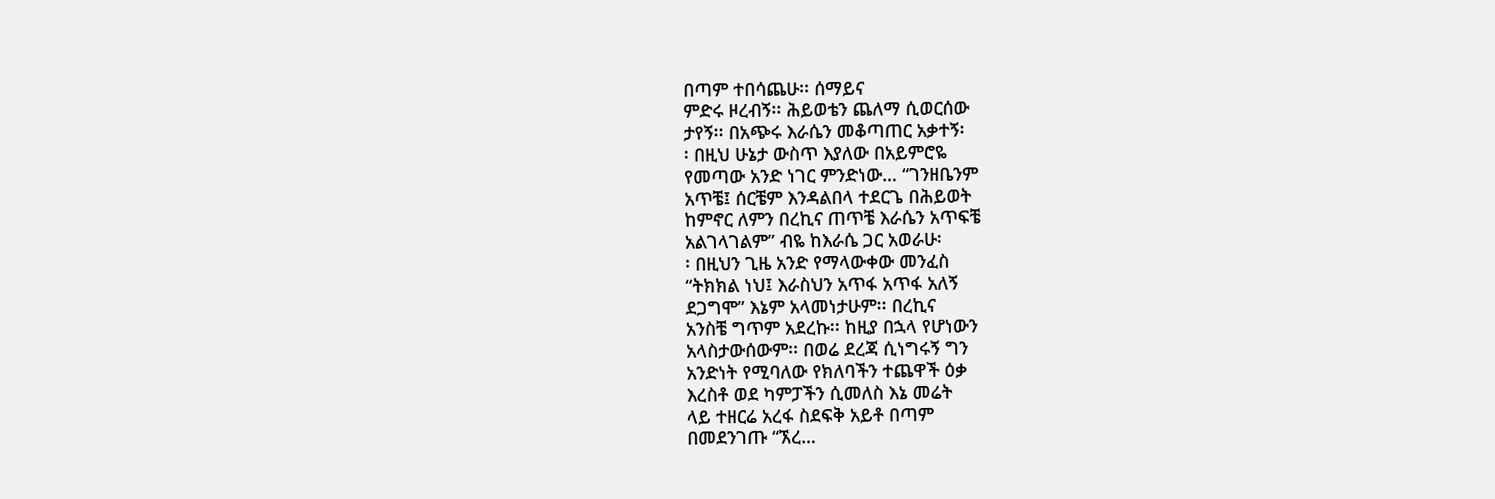በጣም ተበሳጨሁ፡፡ ሰማይና
ምድሩ ዞረብኝ፡፡ ሕይወቴን ጨለማ ሲወርሰው
ታየኝ፡፡ በአጭሩ እራሴን መቆጣጠር አቃተኝ፡
፡ በዚህ ሁኔታ ውስጥ እያለው በአይምሮዬ
የመጣው አንድ ነገር ምንድነው… “ገንዘቤንም
አጥቼ፤ ሰርቼም እንዳልበላ ተደርጌ በሕይወት
ከምኖር ለምን በረኪና ጠጥቼ እራሴን አጥፍቼ
አልገላገልም” ብዬ ከእራሴ ጋር አወራሁ፡
፡ በዚህን ጊዜ አንድ የማላውቀው መንፈስ
“ትክክል ነህ፤ እራስህን አጥፋ አጥፋ አለኝ
ደጋግሞ” እኔም አላመነታሁም፡፡ በረኪና
አንስቼ ግጥም አደረኩ፡፡ ከዚያ በኋላ የሆነውን
አላስታውሰውም፡፡ በወሬ ደረጃ ሲነግሩኝ ግን
አንድነት የሚባለው የክለባችን ተጨዋች ዕቃ
እረስቶ ወደ ካምፓችን ሲመለስ እኔ መሬት
ላይ ተዘርሬ አረፋ ስደፍቅ አይቶ በጣም
በመደንገጡ “ኧረ…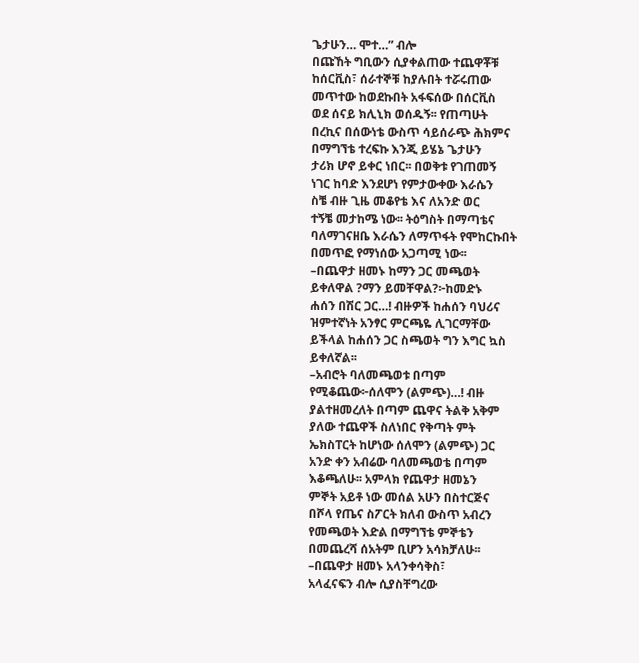ጌታሁን… ሞተ…” ብሎ
በጩኸት ግቢውን ሲያቀልጠው ተጨዋቾቹ
ከሰርቪስ፣ ሰራተኞቹ ከያሉበት ተሯሩጠው
መጥተው ከወደኩበት አፋፍሰው በሰርቪስ
ወደ ሰናይ ክሊኒክ ወሰዱኝ፡፡ የጠጣሁት
በረኪና በሰውነቴ ውስጥ ሳይሰራጭ ሕክምና
በማግኘቴ ተረፍኩ እንጂ ይሄኔ ጌታሁን
ታሪክ ሆኖ ይቀር ነበር፡፡ በወቅቱ የገጠመኝ
ነገር ከባድ እንደሆነ የምታውቀው እራሴን
ስቼ ብዙ ጊዜ መቆየቴ እና ለአንድ ወር
ተኝቼ መታከሜ ነው፡፡ ትዕግስት በማጣቴና
ባለማገናዘቤ እራሴን ለማጥፋት የሞከርኩበት
በመጥፎ የማነሰው አጋጣሚ ነው፡፡
–በጨዋታ ዘመኑ ከማን ጋር መጫወት
ይቀለዋል ?ማን ይመቸዋል?፦ከመድኑ
ሐሰን በሽር ጋር…! ብዙዎች ከሐሰን ባህሪና
ዝምተኛነት አንፃር ምርጫዬ ሊገርማቸው
ይችላል ከሐሰን ጋር ስጫወት ግን እግር ኳስ
ይቀለኛል፡፡
–አብሮት ባለመጫወቱ በጣም
የሚቆጨው፦ሰለሞን (ልምጭ)…! ብዙ
ያልተዘመረለት በጣም ጨዋና ትልቅ አቅም
ያለው ተጨዋች ስለነበር የቅጣት ምት
ኤክስፐርት ከሆነው ሰለሞን (ልምጭ) ጋር
አንድ ቀን አብሬው ባለመጫወቴ በጣም
እቆጫለሁ፡፡ አምላክ የጨዋታ ዘመኔን
ምኞት አይቶ ነው መሰል አሁን በስተርጅና
በሾላ የጤና ስፖርት ክለብ ውስጥ አብረን
የመጫወት እድል በማግኘቴ ምኞቴን
በመጨረሻ ሰአትም ቢሆን አሳክቻለሁ፡፡
–በጨዋታ ዘመኑ አላንቀሳቅስ፣
አላፈናፍን ብሎ ሲያስቸግረው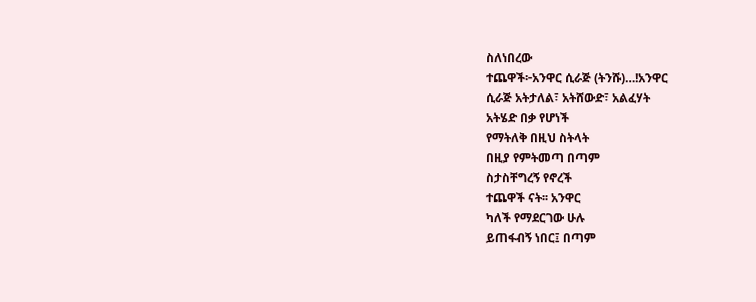ስለነበረው
ተጨዋች፦አንዋር ሲራጅ (ትንሹ)…!አንዋር
ሲራጅ አትታለል፣ አትሸውድ፣ አልፈሃት
አትሄድ በቃ የሆነች
የማትለቅ በዚህ ስትላት
በዚያ የምትመጣ በጣም
ስታስቸግረኝ የኖረች
ተጨዋች ናት፡፡ አንዋር
ካለች የማደርገው ሁሉ
ይጠፋብኝ ነበር፤ በጣም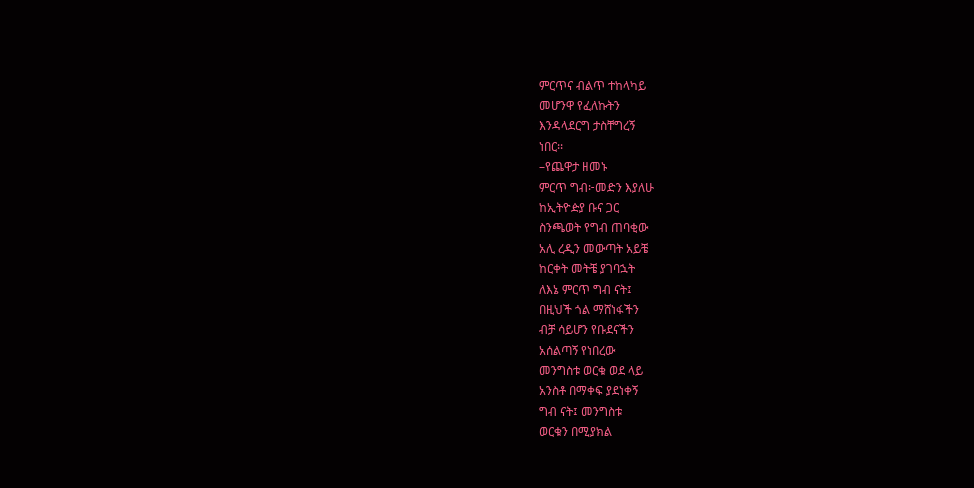ምርጥና ብልጥ ተከላካይ
መሆንዋ የፈለኩትን
እንዳላደርግ ታስቸግረኝ
ነበር፡፡
–የጨዋታ ዘመኑ
ምርጥ ግብ፦መድን እያለሁ
ከኢትዮዽያ ቡና ጋር
ስንጫወት የግብ ጠባቂው
አሊ ረዲን መውጣት አይቼ
ከርቀት መትቼ ያገባኋት
ለእኔ ምርጥ ግብ ናት፤
በዚህች ጎል ማሸነፋችን
ብቻ ሳይሆን የቡደናችን
አሰልጣኝ የነበረው
መንግስቱ ወርቁ ወደ ላይ
አንስቶ በማቀፍ ያደነቀኝ
ግብ ናት፤ መንግስቱ
ወርቁን በሚያክል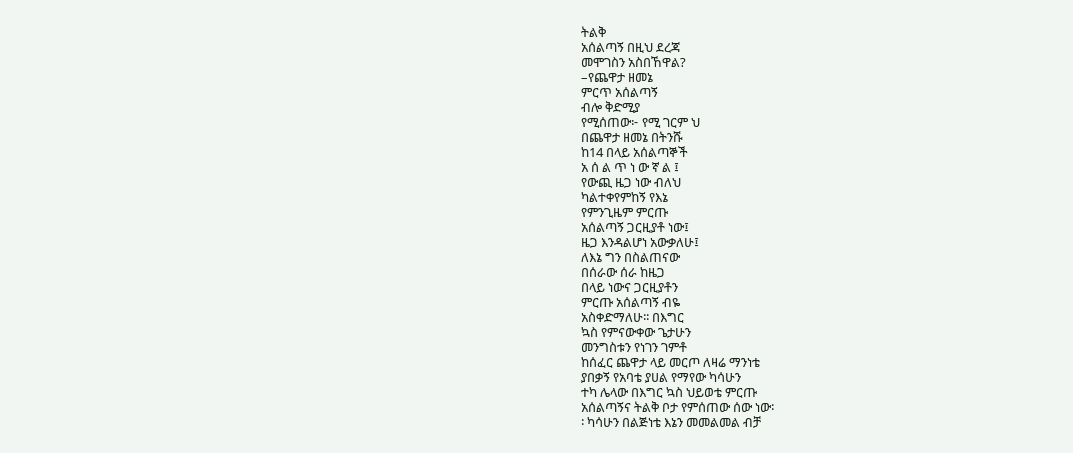ትልቅ
አሰልጣኝ በዚህ ደረጃ
መሞገስን አስበኸዋል?
–የጨዋታ ዘመኔ
ምርጥ አሰልጣኝ
ብሎ ቅድሚያ
የሚሰጠው፦ የሚ ገርም ህ
በጨዋታ ዘመኔ በትንሹ
ከ14 በላይ አሰልጣኞች
አ ሰ ል ጥ ነ ው ኛ ል ፤
የውጪ ዜጋ ነው ብለህ
ካልተቀየምከኝ የእኔ
የምንጊዜም ምርጡ
አሰልጣኝ ጋርዚያቶ ነው፤
ዜጋ እንዳልሆነ አውቃለሁ፤
ለእኔ ግን በስልጠናው
በሰራው ሰራ ከዜጋ
በላይ ነውና ጋርዚያቶን
ምርጡ አሰልጣኝ ብዬ
አስቀድማለሁ፡፡ በእግር
ኳስ የምናውቀው ጌታሁን
መንግስቱን የነገን ገምቶ
ከሰፈር ጨዋታ ላይ መርጦ ለዛሬ ማንነቴ
ያበቃኝ የአባቴ ያሀል የማየው ካሳሁን
ተካ ሌላው በእግር ኳስ ህይወቴ ምርጡ
አሰልጣኝና ትልቅ ቦታ የምሰጠው ሰው ነው፡
፡ ካሳሁን በልጅነቴ እኔን መመልመል ብቻ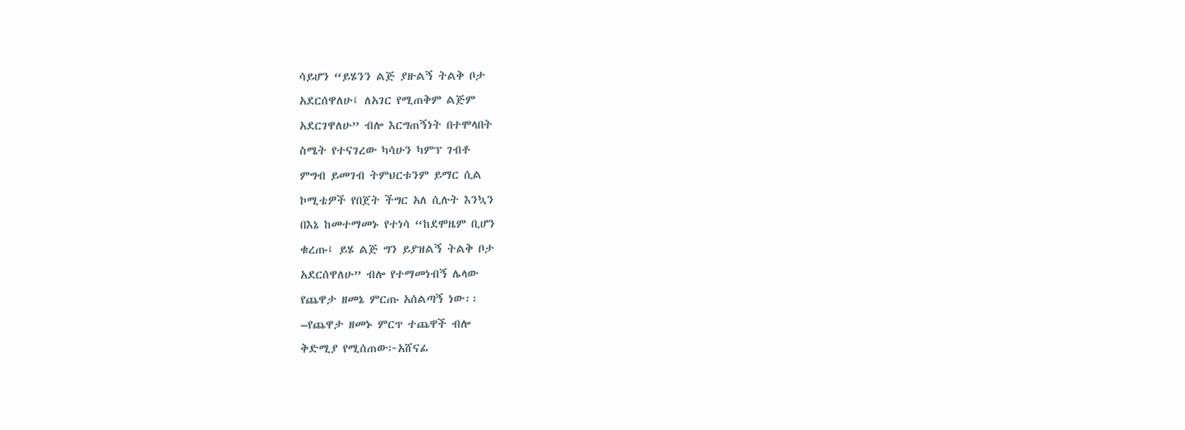ሳይሆን “ይሄንን ልጅ ያዙልኝ ትልቅ ቦታ
አደርሰዋለሁ፤ ለአገር የሚጠቅም ልጅም
አደርገዋለሁ” ብሎ እርግጠኝነት በተሞላበት
ስሜት የተናገረው ካሳሁን ካምፕ ገብቶ
ምግብ ይመገብ ትምህርቱንም ይማር ሲል
ኮሚቴዎች የበጀት ችግር አለ ሲሉት እንኳን
በእኔ ከመተማመኑ የተነሳ “ከደሞዜም ቢሆን
ቁረጡ፤ ይሄ ልጅ ግን ይያዝልኝ ትልቅ ቦታ
አደርሰዋለሁ” ብሎ የተማመነብኝ ሌላው
የጨዋታ ዘመኔ ምርጡ አሰልጣኝ ነው፡፡
–የጨዋታ ዘመኑ ምርጥ ተጨዋች ብሎ
ቅድሚያ የሚሰጠው፦አሸናፊ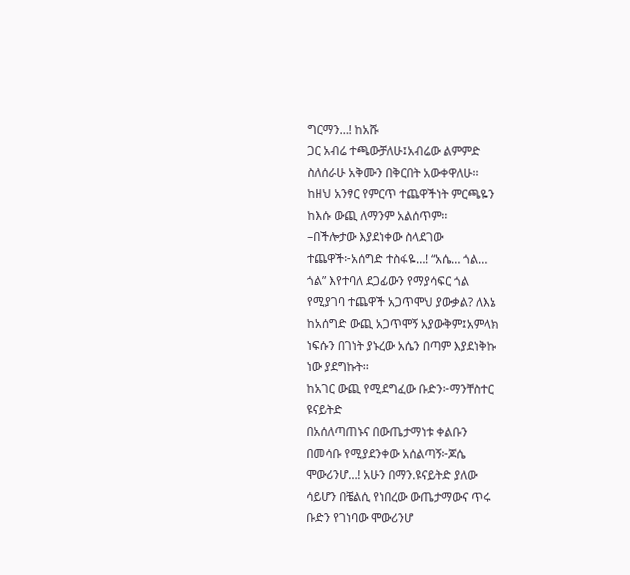ግርማን…! ከአሹ
ጋር አብሬ ተጫውቻለሁ፤አብሬው ልምምድ
ስለሰራሁ አቅሙን በቅርበት አውቀዋለሁ፡፡
ከዘህ አንፃር የምርጥ ተጨዋችነት ምርጫዬን
ከእሱ ውጪ ለማንም አልሰጥም፡፡
–በችሎታው እያደነቀው ስላደገው
ተጨዋች፦አሰግድ ተስፋዬ…! “አሴ… ጎል…
ጎል” እየተባለ ደጋፊውን የማያሳፍር ጎል
የሚያገባ ተጨዋች አጋጥሞህ ያውቃል? ለእኔ
ከአሰግድ ውጪ አጋጥሞኝ አያውቅም፤አምላክ
ነፍሱን በገነት ያኑረው አሴን በጣም እያደነቅኩ
ነው ያደግኩት፡፡
ከአገር ውጪ የሚደግፈው ቡድን፦ማንቸስተር
ዩናይትድ
በአሰለጣጠኑና በውጤታማነቱ ቀልቡን
በመሳቡ የሚያደንቀው አሰልጣኝ፦ጆሴ
ሞውሪንሆ…! አሁን በማን.ዩናይትድ ያለው
ሳይሆን በቼልሲ የነበረው ውጤታማውና ጥሩ
ቡድን የገነባው ሞውሪንሆ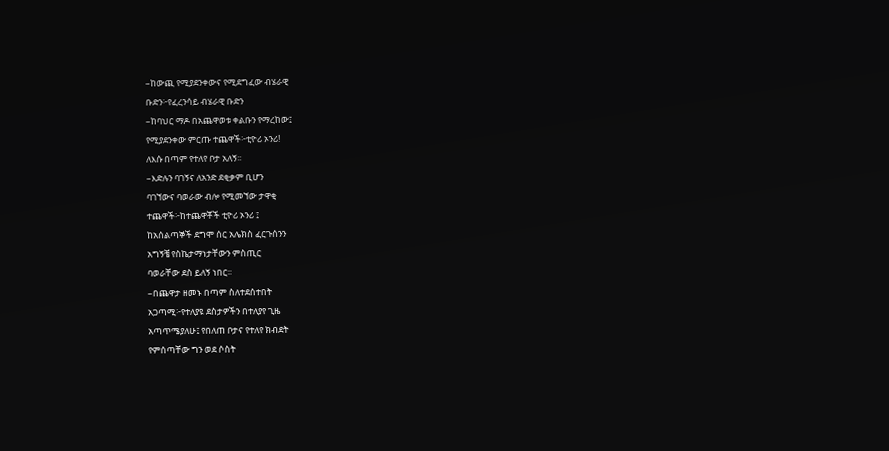–ከውጪ የሚያደንቀውና የሚደግፈው ብሄራዊ
ቡድን፦የፈረንሳይ ብሄራዊ ቡድን
–ከባህር ማዶ በአጨዋወቱ ቀልቡን የማረከው፤
የሚያደንቀው ምርጡ ተጨዋች፦ቲዮሪ ኦንሪ!
ለእሱ በጣም የተለየ ቦታ አለኝ፡፡
–እድሉን ባገኝና ለአንድ ደቂቃም ቢሆን
ባገኘውና ባወራው ብሎ የሚመኘው ታዋቂ
ተጨዋች፦ከተጨዋቾች ቲዮሪ ኦንሪ ፤
ከአሰልጣኞች ደግሞ ሰር አሌክስ ፈርጉሰንን
አግኝቼ የስኬታማነታቸውን ምስጢር
ባወራቸው ደስ ይለኝ ነበር፡፡
–በጨዋታ ዘመኑ በጣም ስለተደሰተበት
አጋጣሚ፦የተለያዩ ደስታዎችን በተለያየ ጊዜ
አጣጥሜያለሁ፤ የበለጠ ቦታና የተለየ ክብደት
የምሰጣቸው ግን ወደ ሶስት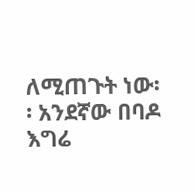ለሚጠጉት ነው፡
፡ አንደኛው በባዶ እግሬ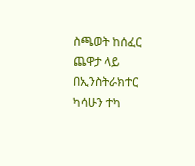ስጫወት ከሰፈር
ጨዋታ ላይ በኢንስትራክተር ካሳሁን ተካ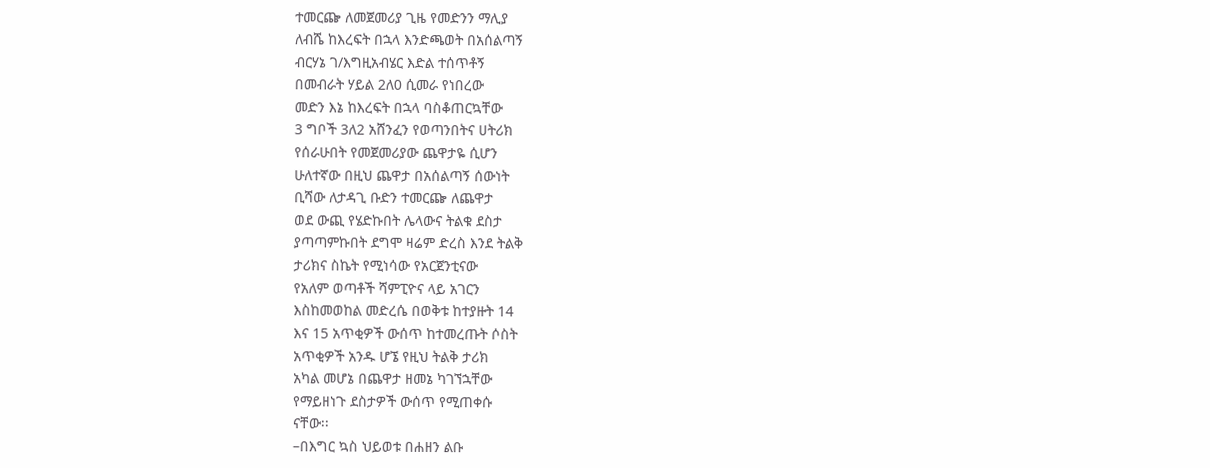ተመርጬ ለመጀመሪያ ጊዜ የመድንን ማሊያ
ለብሼ ከእረፍት በኋላ እንድጫወት በአሰልጣኝ
ብርሃኔ ገ/እግዚአብሄር እድል ተሰጥቶኝ
በመብራት ሃይል 2ለ0 ሲመራ የነበረው
መድን እኔ ከእረፍት በኋላ ባስቆጠርኳቸው
3 ግቦች 3ለ2 አሸንፈን የወጣንበትና ሀትሪክ
የሰራሁበት የመጀመሪያው ጨዋታዬ ሲሆን
ሁለተኛው በዚህ ጨዋታ በአሰልጣኝ ሰውነት
ቢሻው ለታዳጊ ቡድን ተመርጬ ለጨዋታ
ወደ ውጪ የሄድኩበት ሌላውና ትልቁ ደስታ
ያጣጣምኩበት ደግሞ ዛሬም ድረስ እንደ ትልቅ
ታሪክና ስኬት የሚነሳው የአርጀንቲናው
የአለም ወጣቶች ሻምፒዮና ላይ አገርን
እስከመወከል መድረሴ በወቅቱ ከተያዙት 14
እና 15 አጥቂዎች ውሰጥ ከተመረጡት ሶስት
አጥቂዎች አንዱ ሆኜ የዚህ ትልቅ ታሪክ
አካል መሆኔ በጨዋታ ዘመኔ ካገኘኋቸው
የማይዘነጉ ደስታዎች ውሰጥ የሚጠቀሱ
ናቸው፡፡
–በእግር ኳስ ህይወቱ በሐዘን ልቡ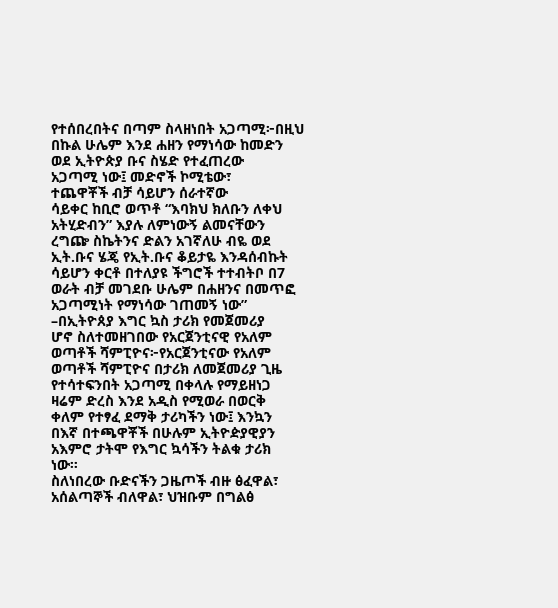የተሰበረበትና በጣም ስላዘነበት አጋጣሚ፦በዚህ
በኩል ሁሌም እንደ ሐዘን የማነሳው ከመድን
ወደ ኢትዮጵያ ቡና ስሄድ የተፈጠረው
አጋጣሚ ነው፤ መድኖች ኮሚቴው፣
ተጨዋቾች ብቻ ሳይሆን ሰራተኛው
ሳይቀር ከቢሮ ወጥቶ “እባክህ ክለቡን ለቀህ
አትሂድብን” እያሉ ለምነውኝ ልመናቸውን
ረግጬ ስኬትንና ድልን አገኛለሁ ብዬ ወደ
ኢት.ቡና ሄጄ የኢት.ቡና ቆይታዬ እንዳሰብኩት
ሳይሆን ቀርቶ በተለያዩ ችግሮች ተተብትቦ በ7
ወራት ብቻ መገደቡ ሁሌም በሐዘንና በመጥፎ
አጋጣሚነት የማነሳው ገጠመኝ ነው”
–በኢትዮጰያ እግር ኳስ ታሪክ የመጀመሪያ
ሆኖ ስለተመዘገበው የአርጀንቲናዊ የአለም
ወጣቶች ሻምፒዮና፦የአርጀንቲናው የአለም
ወጣቶች ሻምፒዮና በታሪክ ለመጀመሪያ ጊዜ
የተሳተፍንበት አጋጣሚ በቀላሉ የማይዘነጋ
ዛሬም ድረስ እንደ አዲስ የሚወራ በወርቅ
ቀለም የተፃፈ ደማቅ ታሪካችን ነው፤ እንኳን
በእኛ በተጫዋቾች በሁሉም ኢትዮዽያዊያን
አእምሮ ታትሞ የእግር ኳሳችን ትልቁ ታሪክ
ነው።
ስለነበረው ቡድናችን ጋዜጦች ብዙ ፅፈዋል፣
አሰልጣኞች ብለዋል፣ ህዝቡም በግልፅ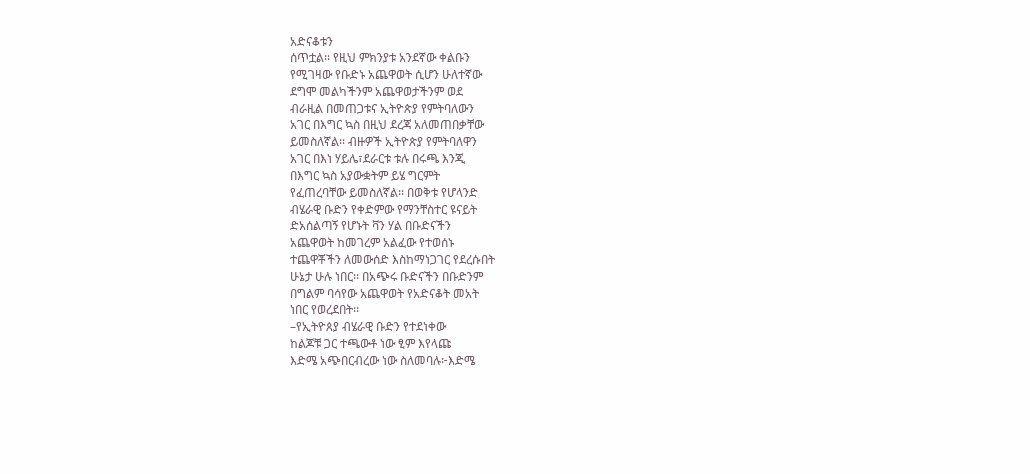አድናቆቱን
ሰጥቷል፡፡ የዚህ ምክንያቱ አንደኛው ቀልቡን
የሚገዛው የቡድኑ አጨዋወት ሲሆን ሁለተኛው
ደግሞ መልካችንም አጨዋወታችንም ወደ
ብራዚል በመጠጋቱና ኢትዮጵያ የምትባለውን
አገር በእግር ኳስ በዚህ ደረጃ አለመጠበቃቸው
ይመስለኛል፡፡ ብዙዎች ኢትዮጵያ የምትባለዋን
አገር በእነ ሃይሌ፣ደራርቱ ቱሉ በሩጫ እንጂ
በእግር ኳስ አያውቋትም ይሄ ግርምት
የፈጠረባቸው ይመስለኛል፡፡ በወቅቱ የሆላንድ
ብሄራዊ ቡድን የቀድምው የማንቸስተር ዩናይት
ድአሰልጣኝ የሆኑት ቫን ሃል በቡድናችን
አጨዋወት ከመገረም አልፈው የተወሰኑ
ተጨዋቾችን ለመውሰድ እስከማነጋገር የደረሱበት
ሁኔታ ሁሉ ነበር፡፡ በአጭሩ ቡድናችን በቡድንም
በግልም ባሳየው አጨዋወት የአድናቆት መአት
ነበር የወረደበት፡፡
–የኢትዮጰያ ብሄራዊ ቡድን የተደነቀው
ከልጆቹ ጋር ተጫውቶ ነው ፂም እየላጩ
እድሜ አጭበርብረው ነው ስለመባሉ፦እድሜ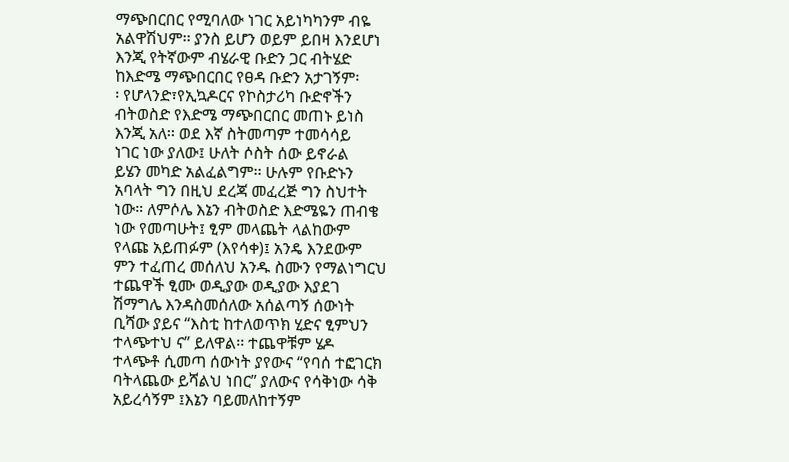ማጭበርበር የሚባለው ነገር አይነካካንም ብዬ
አልዋሽህም፡፡ ያንስ ይሆን ወይም ይበዛ እንደሆነ
እንጂ የትኛውም ብሄራዊ ቡድን ጋር ብትሄድ
ከእድሜ ማጭበርበር የፀዳ ቡድን አታገኝም፡
፡ የሆላንድ፣የኢኳዶርና የኮስታሪካ ቡድኖችን
ብትወስድ የእድሜ ማጭበርበር መጠኑ ይነስ
እንጂ አለ፡፡ ወደ እኛ ስትመጣም ተመሳሳይ
ነገር ነው ያለው፤ ሁለት ሶስት ሰው ይኖራል
ይሄን መካድ አልፈልግም፡፡ ሁሉም የቡድኑን
አባላት ግን በዚህ ደረጃ መፈረጅ ግን ስህተት
ነው። ለምሶሌ እኔን ብትወስድ እድሜዬን ጠብቄ
ነው የመጣሁት፤ ፂም መላጨት ላልከውም
የላጩ አይጠፉም (እየሳቀ)፤ አንዴ እንደውም
ምን ተፈጠረ መሰለህ አንዱ ስሙን የማልነግርህ
ተጨዋች ፂሙ ወዲያው ወዲያው እያደገ
ሽማግሌ እንዳስመሰለው አሰልጣኝ ሰውነት
ቢሻው ያይና “እስቲ ከተለወጥክ ሂድና ፂምህን
ተላጭተህ ና” ይለዋል፡፡ ተጨዋቹም ሄዶ
ተላጭቶ ሲመጣ ሰውነት ያየውና “የባሰ ተፎገርክ
ባትላጨው ይሻልህ ነበር” ያለውና የሳቅነው ሳቅ
አይረሳኝም ፤እኔን ባይመለከተኝም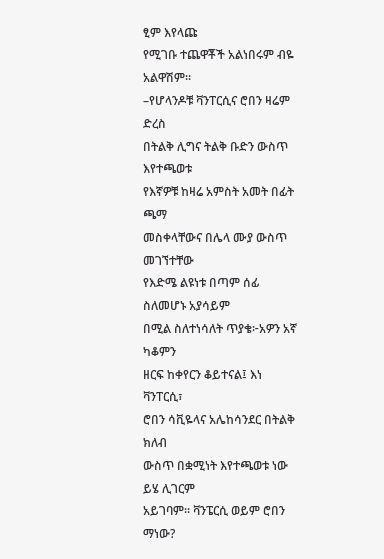ፂም እየላጩ
የሚገቡ ተጨዋቾች አልነበሩም ብዬ አልዋሽም፡፡
–የሆላንዶቹ ቫንፐርሲና ሮበን ዛሬም ድረስ
በትልቅ ሊግና ትልቅ ቡድን ውስጥ እየተጫወቱ
የእኛዎቹ ከዛሬ አምስት አመት በፊት ጫማ
መስቀላቸውና በሌላ ሙያ ውስጥ መገኘተቸው
የእድሜ ልዩነቱ በጣም ሰፊ ስለመሆኑ አያሳይም
በሚል ስለተነሳለት ጥያቄ፦አዎን አኛ ካቆምን
ዘርፍ ከቀየርን ቆይተናል፤ እነ ቫንፐርሲ፣
ሮበን ሳቪዬላና አሌከሳንደር በትልቅ ክለብ
ውስጥ በቋሚነት እየተጫወቱ ነው ይሄ ሊገርም
አይገባም፡፡ ቫንፔርሲ ወይም ሮበን ማነው?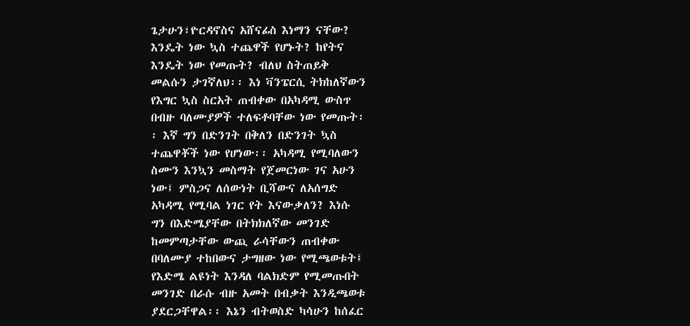ጌታሁን፣ዮርዳኖስና አሸናፊስ እነማን ናቸው?
እንዴት ነው ኳስ ተጨዋች የሆኑት? ከየትና
እንዴት ነው የመጡት? ብለህ ስትጠይቅ
መልሱን ታገኛለህ፡፡ እነ ቫንፔርሲ ትክከለኛውን
የእግር ኳስ ስርአት ጠብቀው በአካዳሚ ውስጥ
በብዙ ባለሙያዎች ተለፍቶባቸው ነው የመጡት፡
፡ እኛ ግን በድንገት በቅለን በድንገት ኳስ
ተጨዋቾች ነው የሆነው፡፡ አካዳሚ የሚባለውን
ስሙን እንኳን መስማት የጀመርነው ገና አሁን
ነው፤ ምስጋና ለሰውነት ቢሻውና ለአሰግድ
አካዳሚ የሚባል ነገር የት እናውቃለን? እነሱ
ግን በእድሜያቸው በትክክለኛው መንገድ
ከመምጣታቸው ውጪ ራሳቸውን ጠብቀው
በባለሙያ ተከበውና ታግዘው ነው የሚጫወቱት፤
የእድሜ ልዩነት እንዳለ ባልክድም የሚመጡበት
መንገድ በራሱ ብዙ አመት በብቃት እንዲጫወቱ
ያደርጋቸዋል፡፡ እኔን ብትወስድ ካሳሁን ከሰፈር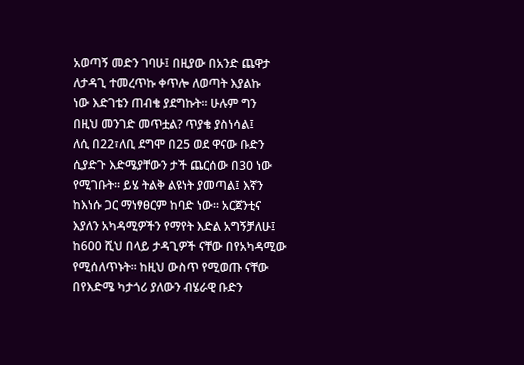አወጣኝ መድን ገባሁ፤ በዚያው በአንድ ጨዋታ
ለታዳጊ ተመረጥኩ ቀጥሎ ለወጣት እያልኩ
ነው እድገቴን ጠብቄ ያደግኩት፡፡ ሁሉም ግን
በዚህ መንገድ መጥቷል? ጥያቄ ያስነሳል፤
ለሲ በ22፣ለቢ ደግሞ በ25 ወደ ዋናው ቡድን
ሲያድጉ እድሜያቸውን ታች ጨርሰው በ30 ነው
የሚገቡት፡፡ ይሄ ትልቅ ልዩነት ያመጣል፤ እኛን
ከእነሱ ጋር ማነፃፀርም ከባድ ነው። አርጀንቲና
እያለን አካዳሚዎችን የማየት እድል አግኝቻለሁ፤
ከ600 ሺህ በላይ ታዳጊዎች ናቸው በየአካዳሚው
የሚሰለጥኑት፡፡ ከዚህ ውስጥ የሚወጡ ናቸው
በየእድሜ ካታጎሪ ያለውን ብሄራዊ ቡድን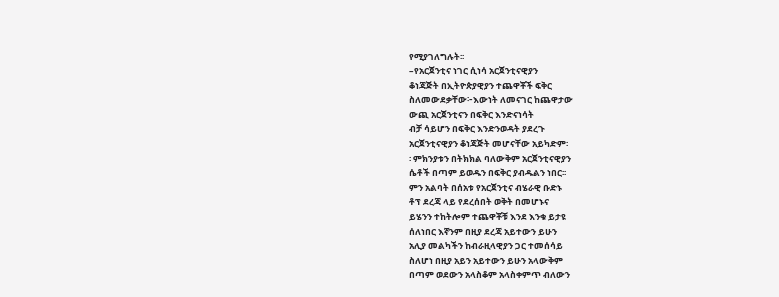የሚያገለግሉት፡፡
–የአርጀንቲና ነገር ሲነሳ አርጀንቲናዊያን
ቆነጃጅት በኢትዮጵያዊያን ተጨዋቾች ፍቅር
ስለመውደቃቸው፦እውነት ለመናገር ከጨዋታው
ውጪ አርጀንቲናን በፍቅር እንድናነሳት
ብቻ ሳይሆን በፍቅር እንድንወዳት ያደረጉ
አርጀንቲናዊያን ቆነጃጅት መሆናቸው አይካድም፡
፡ ምክንያቱን በትክክል ባለውቅም አርጀንቲናዊያን
ሴቶች በጣም ይወዱን በፍቅር ያብዱልን ነበር፡፡
ምን አልባት በሰአቱ የአርጀንቲና ብሄራዊ ቡድኑ
ቶፕ ደረጃ ላይ የደረሰበት ወቅት በመሆኑና
ይሄንን ተከትሎም ተጨዋቾቹ እንደ እንቁ ይታዩ
ሰለነበር እኛንም በዚያ ደረጃ አይተውን ይሁን
አሊያ መልካችን ከብራዚላዊያን ጋር ተመሰሳይ
ስለሆነ በዚያ አይን አይተውን ይሁን አላውቅም
በጣም ወደውን አላስቆም አላስቀምጥ ብለውን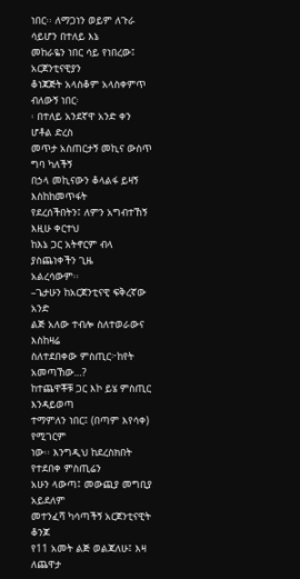ነበር፡፡ ለማጋነን ወይም ለጉራ ሳይሆን በተለይ እኔ
መከራዬን ነበር ሳይ የነበረው፤ አርጀንቲናዊያን
ቆነጃጅት አላስቆም አላስቀምጥ ብለውኝ ነበር፡
፡ በተለይ አንደኛዋ አንድ ቀን ሆቶል ድረስ
መጥታ አስጠርታኝ መኪና ውስጥ ግባ ካለችኝ
በኃላ መኪናውን ቆላልፋ ይዛኝ እስከከመጥፋት
የደረሰችበትን፤ ለምን አግብተኸኝ እዚሁ ቀርተህ
ከእኔ ጋር አትኖርም ብላ ያስጨነቀችን ጊዜ
አልረሳውም፡፡
–ጌታሁን ከአርጀንቲናዊ ፍቅረኛው አንድ
ልጅ አለው ተብሎ ስለተወራውና እስከዛሬ
ስለተደበቀው ምስጢር፦ከየት አመጣኸው…?
ከተጨዋቾቹ ጋር እኮ ይሄ ምስጢር እንዳይወጣ
ተማምለን ነበር፤ (በጣም እየሳቀ) የሚገርም
ነው፡፡ እንግዲህ ከደረስክበት የተደበቀ ምስጢሬን
አሁን ላውጣ፤ መውጪያ መግቢያ አይደለም
መተንፈሻ ካሳጣችኝ አርጀንቲናዊት ቆንጆ
የ11 አመት ልጅ ወልጃለሁ፤ እዛ ለጨዋታ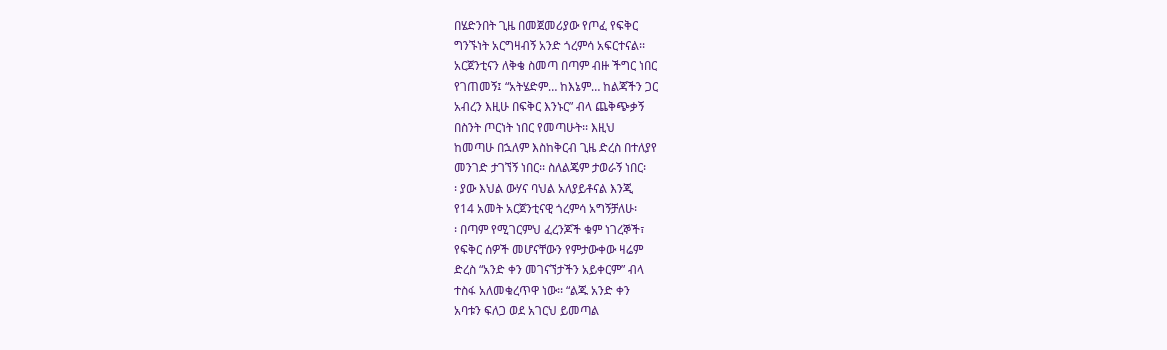በሄድንበት ጊዜ በመጀመሪያው የጦፈ የፍቅር
ግንኙነት አርግዛብኝ አንድ ጎረምሳ አፍርተናል፡፡
አርጀንቲናን ለቅቄ ስመጣ በጣም ብዙ ችግር ነበር
የገጠመኝ፤ “አትሄድም… ከእኔም… ከልጃችን ጋር
አብረን እዚሁ በፍቅር እንኑር” ብላ ጨቅጭቃኝ
በስንት ጦርነት ነበር የመጣሁት፡፡ እዚህ
ከመጣሁ በኋለም እስከቅርብ ጊዜ ድረስ በተለያየ
መንገድ ታገኘኝ ነበር፡፡ ስለልጄም ታወራኝ ነበር፡
፡ ያው እህል ውሃና ባህል አለያይቶናል እንጂ
የ14 አመት አርጀንቲናዊ ጎረምሳ አግኝቻለሁ፡
፡ በጣም የሚገርምህ ፈረንጆች ቁም ነገረኞች፣
የፍቅር ሰዎች መሆናቸውን የምታውቀው ዛሬም
ድረስ “አንድ ቀን መገናኘታችን አይቀርም” ብላ
ተስፋ አለመቁረጥዋ ነው፡፡ “ልጁ አንድ ቀን
አባቱን ፍለጋ ወደ አገርህ ይመጣል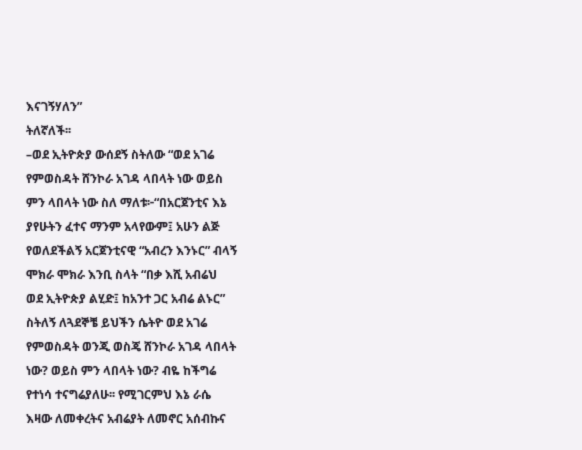እናገኝሃለን”
ትለኛለች፡፡
–ወደ ኢትዮጵያ ውሰደኝ ስትለው “ወደ አገሬ
የምወስዳት ሸንኮራ አገዳ ላበላት ነው ወይስ
ምን ላበላት ነው ስለ ማለቱ፦“በአርጀንቲና እኔ
ያየሁትን ፈተና ማንም አላየውም፤ አሁን ልጅ
የወለደችልኝ አርጀንቲናዊ “አብረን እንኑር” ብላኝ
ሞክራ ሞክራ እንቢ ስላት “በቃ እሺ አብሬህ
ወደ ኢትዮጵያ ልሂድ፤ ከአንተ ጋር አብሬ ልኑር”
ስትለኝ ለጓደኞቼ ይህችን ሴትዮ ወደ አገሬ
የምወስዳት ወንጂ ወስጄ ሸንኮራ አገዳ ላበላት
ነው? ወይስ ምን ላበላት ነው? ብዬ ከችግሬ
የተነሳ ተናግሬያለሁ፡፡ የሚገርምህ እኔ ራሴ
እዛው ለመቀረትና አብሬያት ለመኖር አሰብኩና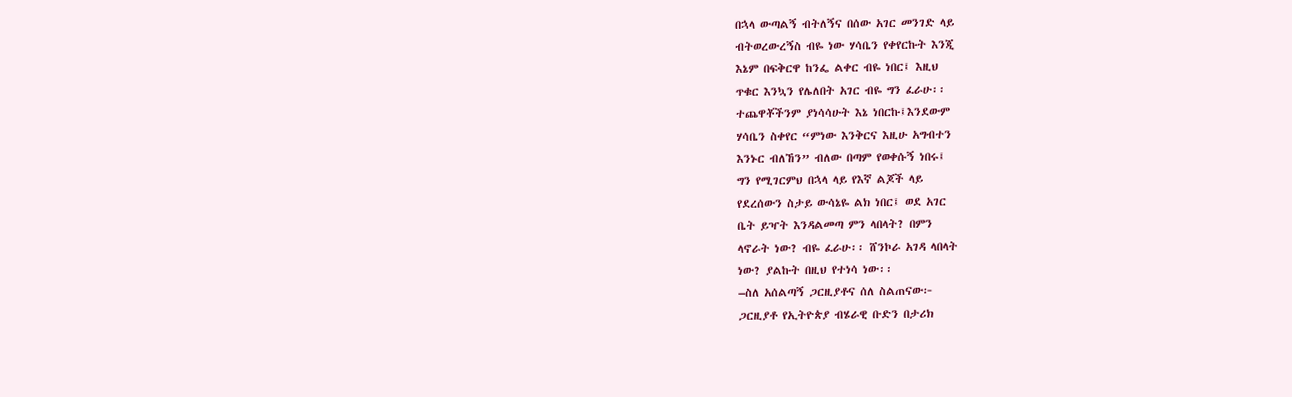በኋላ ውጣልኝ ብትለኝና በሰው አገር መንገድ ላይ
ብትወረውረኝስ ብዬ ነው ሃሳቤን የቀየርኩት እንጂ
እኔም በፍቅርዋ ከንፌ ልቀር ብዬ ነበር፤ እዚህ
ጥቁር እንኳን የሌለበት አገር ብዬ ግን ፈራሁ፡፡
ተጨዋቾችንም ያነሳሳሁት እኔ ነበርኩ፤እንደውም
ሃሳቤን ስቀየር “ምነው እንቅርና እዚሁ አግብተን
እንኑር ብለኸን” ብለው በጣም የወቀሱኝ ነበሩ፤
ግን የሚገርምህ በኋላ ላይ የእኛ ልጆች ላይ
የደረሰውን ስታይ ውሳኔዬ ልክ ነበር፤ ወደ አገር
ቤት ይዣት እንዳልመጣ ምን ላበላት? በምን
ላኖራት ነው? ብዬ ፈራሁ፡፡ ሸንኮራ አገዳ ላበላት
ነው? ያልኩት በዚህ የተነሳ ነው፡፡
–ስለ አሰልጣኝ ጋርዚያቶና ሰለ ስልጠናው፦
ጋርዚያቶ የኢትዮጵያ ብሄራዊ ቡድን በታሪክ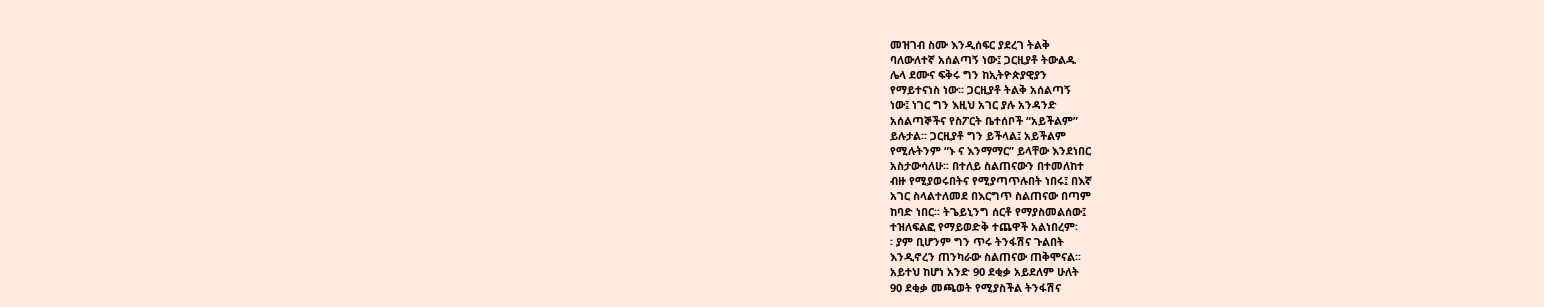መዝገብ ስሙ እንዲሰፍር ያደረገ ትልቅ
ባለውለተኛ አሰልጣኝ ነው፤ ጋርዚያቶ ትውልዱ
ሌላ ደሙና ፍቅሩ ግን ከኢትዮጵያዊያን
የማይተናነስ ነው፡፡ ጋርዚያቶ ትልቅ አሰልጣኝ
ነው፤ ነገር ግን እዚህ አገር ያሉ አንዳንድ
አሰልጣኞችና የስፖርት ቤተሰቦች “አይችልም”
ይሉታል፡፡ ጋርዚያቶ ግን ይችላል፤ አይችልም
የሚሉትንም “ኑ ና እንማማር” ይላቸው እንደነበር
አስታውሳለሁ፡፡ በተለይ ስልጠናውን በተመለከተ
ብዙ የሚያወሩበትና የሚያጣጥሉበት ነበሩ፤ በእኛ
አገር ስላልተለመደ በእርግጥ ስልጠናው በጣም
ከባድ ነበር፡፡ ትጌይኒንግ ሰርቶ የማያስመልሰው፤
ተዝለፍልፎ የማይወድቅ ተጨዋች አልነበረም፡
፡ ያም ቢሆንም ግን ጥሩ ትንፋሽና ጉልበት
እንዲኖረን ጠንካራው ስልጠናው ጠቅሞናል፡፡
አይተህ ከሆነ አንድ 90 ደቂቃ አይደለም ሁለት
90 ደቂቃ መጫወት የሚያስችል ትንፋሽና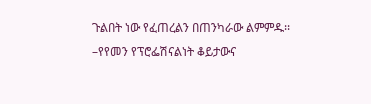ጉልበት ነው የፈጠረልን በጠንካራው ልምምዱ፡፡
–የየመን የፕሮፌሽናልነት ቆይታውና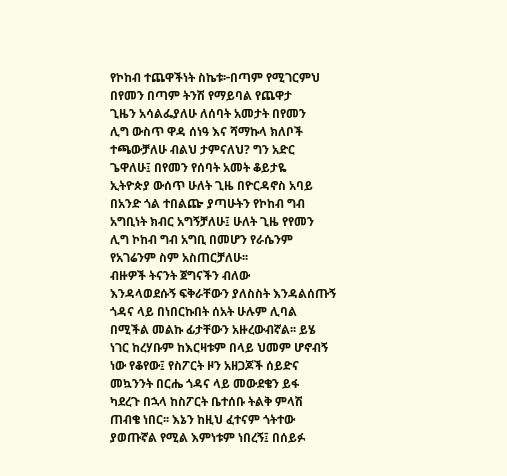የኮከብ ተጨዋችነት ስኬቱ፦በጣም የሚገርምህ
በየመን በጣም ትንሽ የማይባል የጨዋታ
ጊዜን አሳልፌያለሁ ለሰባት አመታት በየመን
ሊግ ውስጥ ዋዳ ሰነዓ እና ሻማኩላ ክለቦች
ተጫውቻለሁ ብልህ ታምናለህ? ግን አድር
ጌዋለሁ፤ በየመን የሰባት አመት ቆይታዬ
ኢትዮጵያ ውሰጥ ሁለት ጊዜ በዮርዳኖስ አባይ
በአንድ ጎል ተበልጬ ያጣሁትን የኮከብ ግብ
አግቢነት ክብር አግኝቻለሁ፤ ሁለት ጊዜ የየመን
ሊግ ኮከብ ግብ አግቢ በመሆን የራሴንም
የአገሬንም ስም አስጠርቻለሁ፡፡
ብዙዎች ትናንት ጀግናችን ብለው
እንዳላወደሱኝ ፍቅራቸውን ያለስስት እንዳልሰጡኝ
ጎዳና ላይ በነበርኩበት ሰአት ሁሉም ሊባል
በሚችል መልኩ ፊታቸውን አዙረውብኛል፡፡ ይሄ
ነገር ከረሃቡም ከእርዛቱም በላይ ህመም ሆኖብኝ
ነው የቆየው፤ የስፖርት ዞን አዘጋጆች ሰይድና
መኳንንት በርሔ ጎዳና ላይ መውደቄን ይፋ
ካደረጉ በኋላ ከስፖርት ቤተሰቡ ትልቅ ምላሽ
ጠብቄ ነበር፡፡ እኔን ከዚህ ፈተናም ጎትተው
ያወጡኛል የሚል እምነቱም ነበረኝ፤ በሰይፉ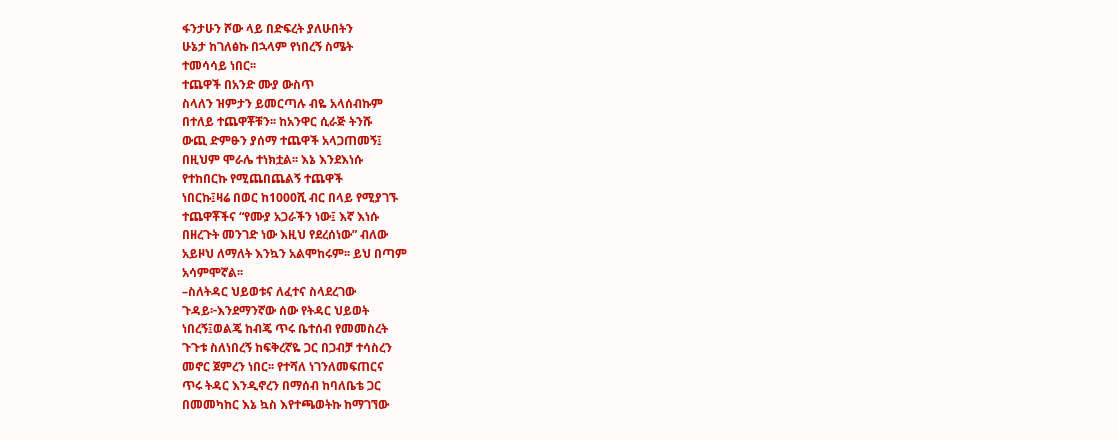ፋንታሁን ሾው ላይ በድፍረት ያለሁበትን
ሁኔታ ከገለፅኩ በኋላም የነበረኝ ስሜት
ተመሳሳይ ነበር፡፡
ተጨዋች በአንድ ሙያ ውስጥ
ስላለን ዝምታን ይመርጣሉ ብዬ አላሰብኩም
በተለይ ተጨዋቾቹን፡፡ ከአንዋር ሲራጅ ትንሹ
ውጪ ድምፁን ያሰማ ተጨዋች አላጋጠመኝ፤
በዚህም ሞራሌ ተነክቷል፡፡ እኔ እንደእነሱ
የተከበርኩ የሚጨበጨልኝ ተጨዋች
ነበርኩ፤ዛሬ በወር ከ1000ሺ ብር በላይ የሚያገኙ
ተጨዋቾችና “የሙያ አጋራችን ነው፤ እኛ እነሱ
በዘረጉት መንገድ ነው እዚህ የደረሰነው” ብለው
አይዞህ ለማለት እንኳን አልሞከሩም፡፡ ይህ በጣም
አሳምሞኛል፡፡
–ስለትዳር ህይወቱና ለፈተና ስላደረገው
ጉዳይ፦እንደማንኛው ሰው የትዳር ህይወት
ነበረኝ፤ወልጄ ከብጄ ጥሩ ቤተሰብ የመመስረት
ጉጉቱ ስለነበረኝ ከፍቅረኛዬ ጋር በጋብቻ ተሳስረን
መኖር ጀምረን ነበር፡፡ የተሻለ ነገንለመፍጠርና
ጥሩ ትዳር እንዲኖረን በማሰብ ከባለቤቴ ጋር
በመመካከር እኔ ኳስ እየተጫወትኩ ከማገኘው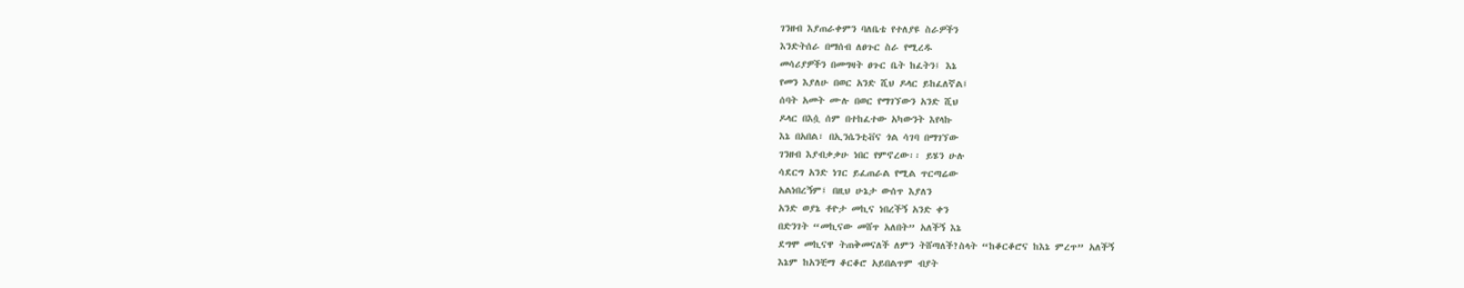ገንዘብ እያጠራቀምን ባለቤቴ የተለያዩ ስራዎችን
እንድትሰራ በማሰብ ለፀጉር ስራ የሚረዱ
መሳሪያዎችን በመግዛት ፀጉር ቤት ከፈትን፤ እኔ
የመን እያለሁ በወር አንድ ሺህ ዶላር ይከፈለኛል፤
ሰባት አመት ሙሉ በወር የማገኘውን አንድ ሺህ
ዶላር በእሷ ሰም በተከፈተው አካውንት እየላኩ
እኔ በአበል፣ በኢንሴንቲቭና ጎል ሳገባ በማገኘው
ገንዘብ እያብቃቃሁ ነበር የምኖረው፡፡ ይሄን ሁሉ
ሳደርግ አንድ ነገር ይፈጠራል የሚል ጥርጣሬው
አልነበረኝም፤ በዚህ ሁኔታ ውሰጥ እያለን
አንድ ወያኔ ቶዮታ መኪና ነበረችኝ አንድ ቀን
በድንገት “መኪናው መሸጥ አለበት” አለችኝ እኔ
ደግሞ መኪናዋ ትጠቅመናለች ለምን ትሸጣለች?ስላት “ከቆርቆሮና ከእኔ ምረጥ” አለችኝ
እኔም ከአንቺማ ቆርቆሮ አይበልጥም ብያት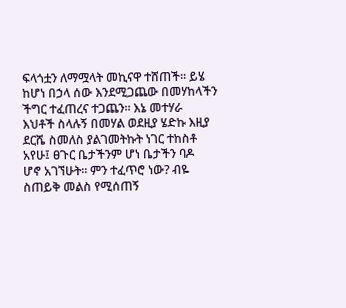ፍላጎቷን ለማሟላት መኪናዋ ተሸጠች፡፡ ይሄ
ከሆነ በኃላ ሰው እንደሚጋጨው በመሃከላችን
ችግር ተፈጠረና ተጋጨን፡፡ እኔ መተሃራ
እህቶች ስላሉኝ በመሃል ወደዚያ ሄድኩ እዚያ
ደርሼ ስመለስ ያልገመትኩት ነገር ተከስቶ
አየሁ፤ ፀጉር ቤታችንም ሆነ ቤታችን ባዶ
ሆኖ አገኘሁት፡፡ ምን ተፈጥሮ ነው? ብዬ
ስጠይቅ መልስ የሚሰጠኝ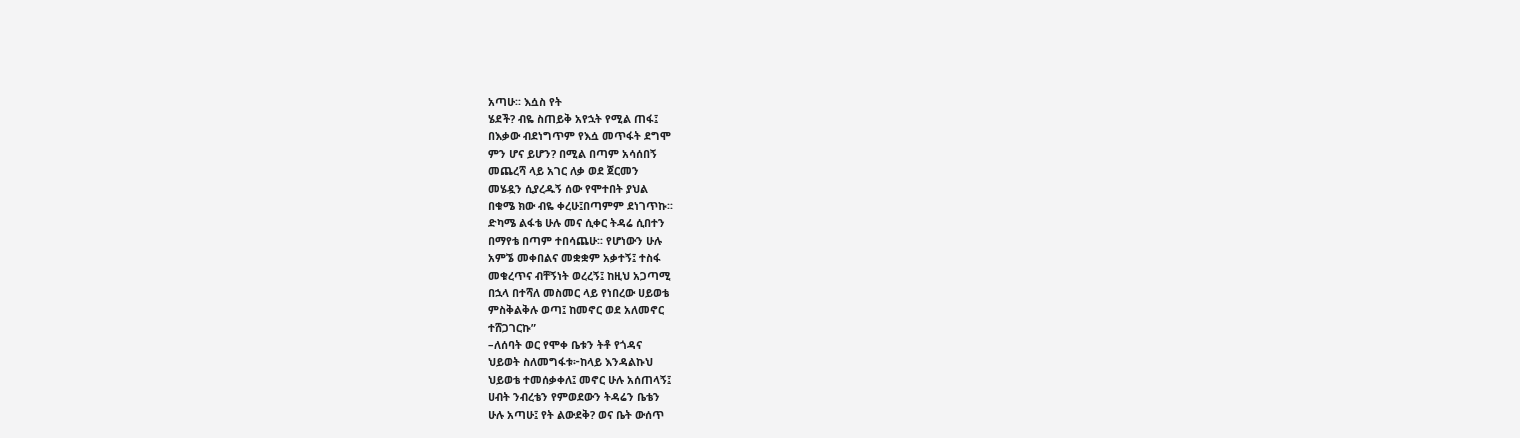አጣሁ፡፡ እሷስ የት
ሄደች? ብዬ ስጠይቅ አየኋት የሚል ጠፋ፤
በእቃው ብደነግጥም የእሷ መጥፋት ደግሞ
ምን ሆና ይሆን? በሚል በጣም አሳሰበኝ
መጨረሻ ላይ አገር ለቃ ወደ ጀርመን
መሄዷን ሲያረዱኝ ሰው የሞተበት ያህል
በቁሜ ክው ብዬ ቀረሁ፤በጣምም ደነገጥኩ፡፡
ድካሜ ልፋቴ ሁሉ መና ሲቀር ትዳሬ ሲበተን
በማየቴ በጣም ተበሳጨሁ፡፡ የሆነውን ሁሉ
አምኜ መቀበልና መቋቋም አቃተኝ፤ ተስፋ
መቁረጥና ብቸኝነት ወረረኝ፤ ከዚህ አጋጣሚ
በኋላ በተሻለ መስመር ላይ የነበረው ሀይወቴ
ምስቅልቅሉ ወጣ፤ ከመኖር ወደ አለመኖር
ተሸጋገርኩ”
–ለሰባት ወር የሞቀ ቤቱን ትቶ የጎዳና
ህይወት ስለመግፋቱ፦ከላይ እንዳልኩህ
ህይወቴ ተመሰቃቀለ፤ መኖር ሁሉ አሰጠላኝ፤
ሀብት ንብረቴን የምወደውን ትዳሬን ቤቴን
ሁሉ አጣሁ፤ የት ልውደቅ? ወና ቤት ውሰጥ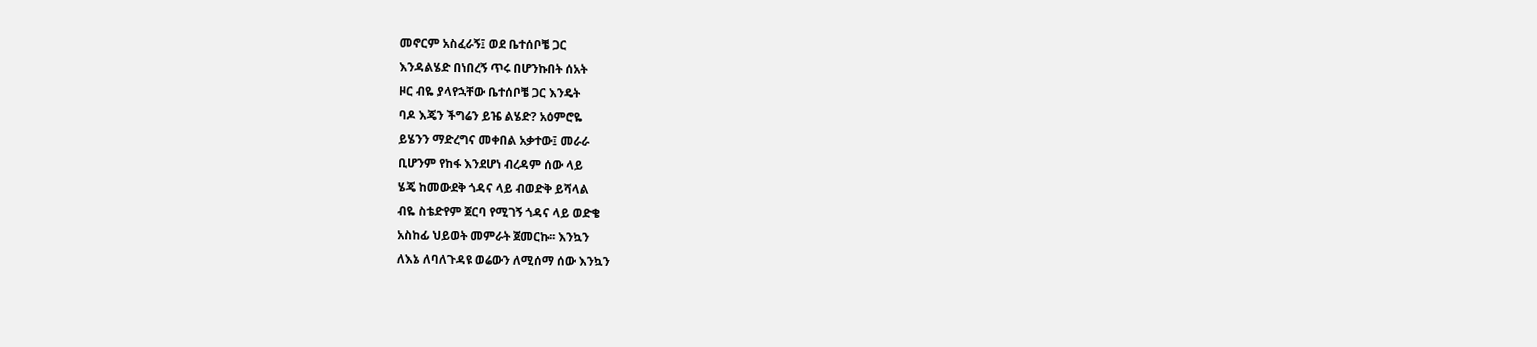መኖርም አስፈራኝ፤ ወደ ቤተሰቦቼ ጋር
እንዳልሄድ በነበረኝ ጥሩ በሆንኩበት ሰአት
ዞር ብዬ ያላየኋቸው ቤተሰቦቼ ጋር እንዴት
ባዶ እጄን ችግሬን ይዤ ልሄድ? አዕምሮዬ
ይሄንን ማድረግና መቀበል አቃተው፤ መራራ
ቢሆንም የከፋ እንደሆነ ብረዳም ሰው ላይ
ሄጄ ከመውደቅ ጎዳና ላይ ብወድቅ ይሻላል
ብዬ ስቴድየም ጀርባ የሚገኝ ጎዳና ላይ ወድቄ
አስከፊ ህይወት መምራት ጀመርኩ፡፡ እንኳን
ለእኔ ለባለጉዳዩ ወሬውን ለሚሰማ ሰው እንኳን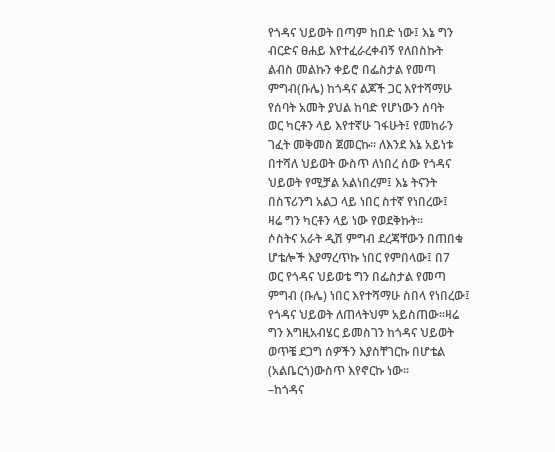የጎዳና ህይወት በጣም ከበድ ነው፤ እኔ ግን
ብርድና ፀሐይ እየተፈራረቀብኝ የለበስኩት
ልብስ መልኩን ቀይሮ በፌስታል የመጣ
ምግብ(ቡሌ) ከጎዳና ልጆች ጋር እየተሻማሁ
የሰባት አመት ያህል ከባድ የሆነውን ሰባት
ወር ካርቶን ላይ እየተኛሁ ገፋሁት፤ የመከራን
ገፈት መቅመስ ጀመርኩ፡፡ ለእንደ እኔ አይነቱ
በተሻለ ህይወት ውስጥ ለነበረ ሰው የጎዳና
ህይወት የሚቻል አልነበረም፤ እኔ ትናንት
በስፕሪንግ አልጋ ላይ ነበር ስተኛ የነበረው፤
ዛሬ ግን ካርቶን ላይ ነው የወደቅኩት፡፡
ሶስትና አራት ዲሽ ምግብ ደረጃቸውን በጠበቁ
ሆቴሎች እያማረጥኩ ነበር የምበላው፤ በ7
ወር የጎዳና ህይወቴ ግን በፌስታል የመጣ
ምግብ (ቡሌ) ነበር እየተሻማሁ ስበላ የነበረው፤
የጎዳና ህይወት ለጠላትህም አይስጠው፡፡ዛሬ
ግን እግዚአብሄር ይመስገን ከጎዳና ህይወት
ወጥቼ ደጋግ ሰዎችን እያስቸገርኩ በሆቴል
(አልቤርጎ)ውስጥ እየኖርኩ ነው።
–ከጎዳና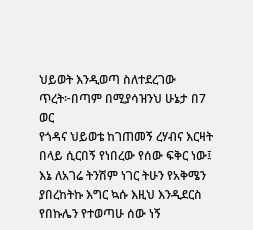ህይወት እንዲወጣ ስለተደረገው
ጥረት፦በጣም በሚያሳዝንህ ሁኔታ በ7 ወር
የጎዳና ህይወቴ ከገጠመኝ ረሃብና እርዛት
በላይ ሲርበኝ የነበረው የሰው ፍቅር ነው፤
እኔ ለአገሬ ትንሽም ነገር ትሁን የአቅሜን
ያበረከትኩ እግር ኳሱ እዚህ እንዲደርስ
የበኩሌን የተወጣሁ ሰው ነኝ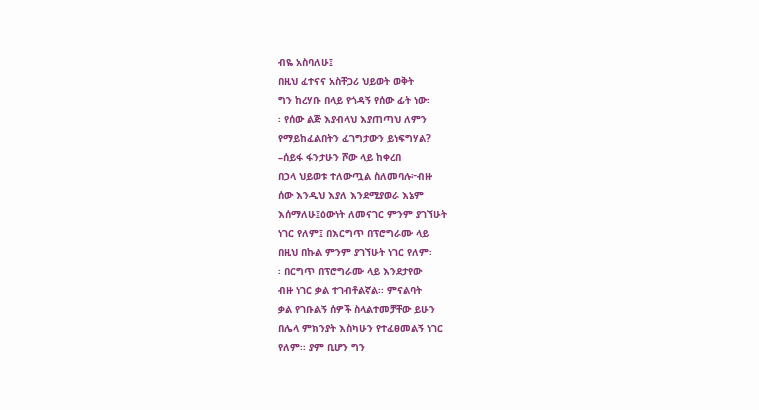ብዬ አስባለሁ፤
በዚህ ፈተናና አስቸጋሪ ህይወት ወቅት
ግን ከረሃቡ በላይ የጎዳኝ የሰው ፊት ነው፡
፡ የሰው ልጅ እያብላህ እያጠጣህ ለምን
የማይከፈልበትን ፈገግታውን ይነፍግሃል?
–ሰይፋ ፋንታሁን ሾው ላይ ከቀረበ
በኃላ ህይወቱ ተለውጧል ስለመባሉ፦ብዙ
ሰው እንዲህ እያለ እንደሚያወራ እኔም
እሰማለሁ፤ዕውነት ለመናገር ምንም ያገኘሁት
ነገር የለም፤ በእርግጥ በፕሮግራሙ ላይ
በዚህ በኩል ምንም ያገኘሁት ነገር የለም፡
፡ በርግጥ በፕሮግራሙ ላይ እንደታየው
ብዙ ነገር ቃል ተገብቶልኛል፡፡ ምናልባት
ቃል የገቡልኝ ሰዎች ስላልተመቻቸው ይሁን
በሌላ ምክንያት እስካሁን የተፈፀመልኝ ነገር
የለም፡፡ ያም ቢሆን ግን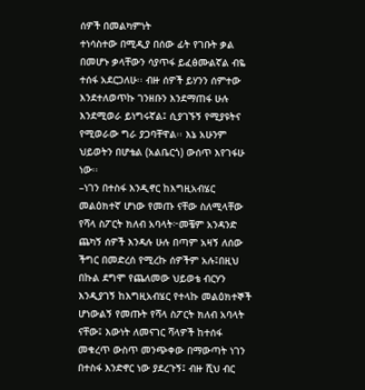ሰዎች በመልካምነት
ተነሳስተው በሚዲያ በሰው ፊት የገቡት ቃል
በመሆኑ ቃላቸውን ሳያጥፋ ይፈፅሙልኛል ብዬ
ተሰፋ አደርጋለሁ፡፡ ብዙ ሰዎች ይሃንን ሰምተው
እንደተለወጥኩ ገንዘቡን እንደማጠፋ ሁሉ
እንደሚወራ ይነግሩኛል፤ ሲያገኙኝ የሚያዩትና
የሚወራው ግራ ያጋባቸዋል፡፡ እኔ አሁንም
ህይወትን በሆቴል (አልቤርጎ) ውሰጥ እየገፋሁ
ነው፡፡
–ነገን በተስፋ እንዲኖር ከእግዚአብሄር
መልዕክተኛ ሆነው የመጡ ናቸው ስለሚላቸው
የሻላ ስፖርት ክለብ አባላት፦መቼም አንዳንድ
ጨካኝ ሰዎች እንዳሉ ሁሉ በጣም አዛኝ ለሰው
ችግር በመድረሰ የሚረኩ ሰዎችም አሉ፤በዚህ
በኩል ደግሞ የጨለመው ህይወቴ ብርሃን
እንዲያገኝ ከእግዚአብሄር የተላኩ መልዕክተኞች
ሆነውልኝ የመጡት የሻላ ስፖርት ክለብ አባላት
ናቸው፤ እውነት ለመናገር ሻላዎች ከተሰፋ
መቁረጥ ውስጥ መንጭቀው በማውጣት ነገን
በተስፋ እንድኖር ነው ያደረጉኝ፤ ብዙ ሺህ ብር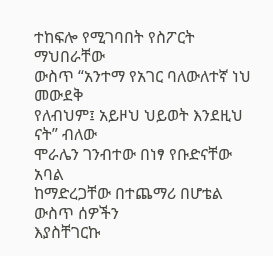ተከፍሎ የሚገባበት የስፖርት ማህበራቸው
ውስጥ “አንተማ የአገር ባለውለተኛ ነህ መውደቅ
የለብህም፤ አይዞህ ህይወት እንደዚህ ናት” ብለው
ሞራሌን ገንብተው በነፃ የቡድናቸው አባል
ከማድረጋቸው በተጨማሪ በሆቴል ውስጥ ሰዎችን
እያስቸገርኩ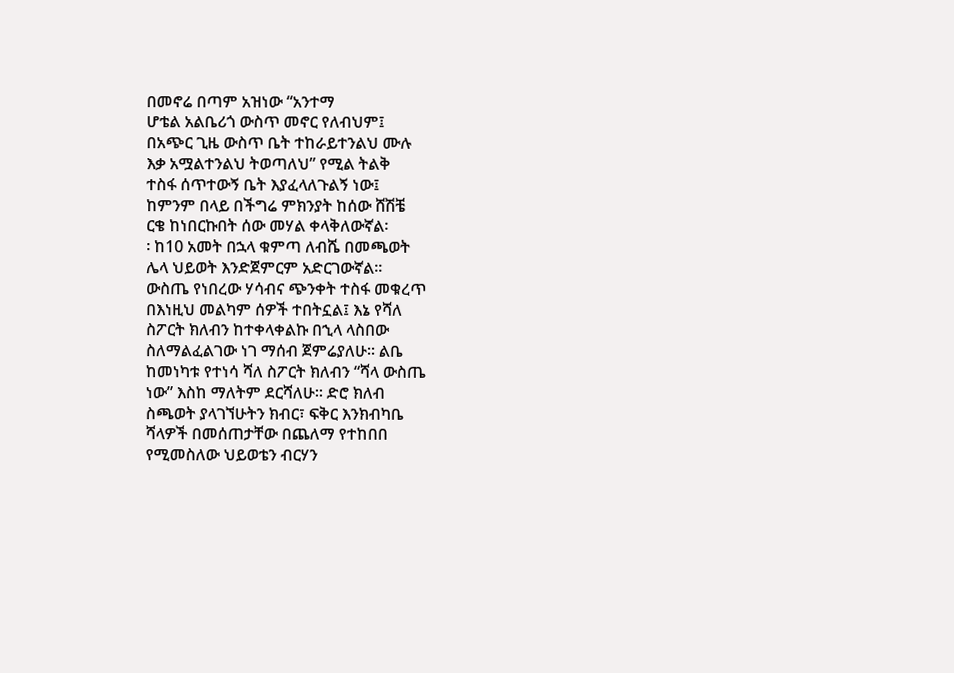በመኖሬ በጣም አዝነው “አንተማ
ሆቴል አልቤሪጎ ውስጥ መኖር የለብህም፤
በአጭር ጊዜ ውስጥ ቤት ተከራይተንልህ ሙሉ
እቃ አሟልተንልህ ትወጣለህ” የሚል ትልቅ
ተስፋ ሰጥተውኝ ቤት እያፈላለጉልኝ ነው፤
ከምንም በላይ በችግሬ ምክንያት ከሰው ሸሽቼ
ርቄ ከነበርኩበት ሰው መሃል ቀላቅለውኛል፡
፡ ከ10 አመት በኋላ ቁምጣ ለብሼ በመጫወት
ሌላ ህይወት እንድጀምርም አድርገውኛል፡፡
ውስጤ የነበረው ሃሳብና ጭንቀት ተስፋ መቁረጥ
በእነዚህ መልካም ሰዎች ተበትኗል፤ እኔ የሻለ
ስፖርት ክለብን ከተቀላቀልኩ በኂላ ላስበው
ስለማልፈልገው ነገ ማሰብ ጀምሬያለሁ፡፡ ልቤ
ከመነካቱ የተነሳ ሻለ ስፖርት ክለብን “ሻላ ውስጤ
ነው” እስከ ማለትም ደርሻለሁ፡፡ ድሮ ክለብ
ስጫወት ያላገኘሁትን ክብር፣ ፍቅር እንክብካቤ
ሻላዎች በመሰጠታቸው በጨለማ የተከበበ
የሚመስለው ህይወቴን ብርሃን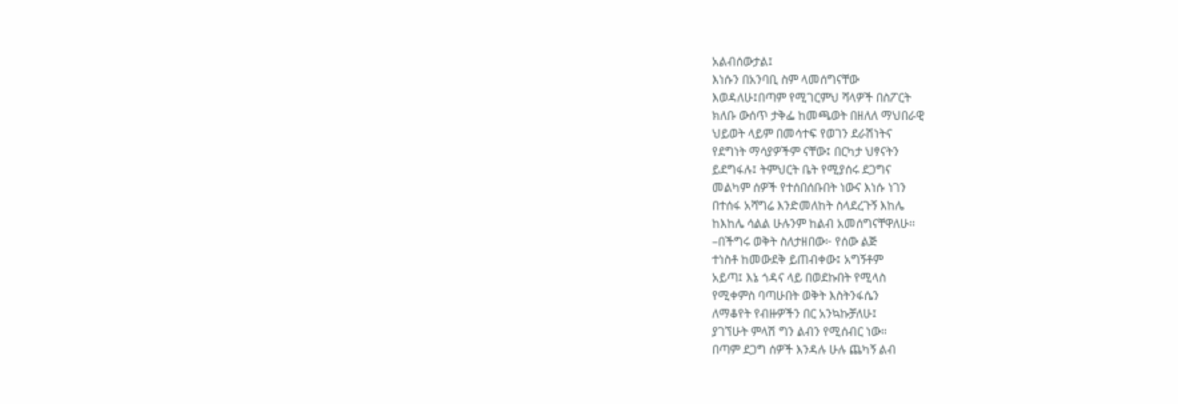አልብሰውታል፤
እነሱን በአንባቢ ስም ላመሰግናቸው
እወዳለሁ፤በጣም የሚገርምህ ሻላዎች በስፖርት
ክለቡ ውሰጥ ታቅፌ ከመጫወት በዘለለ ማህበራዊ
ህይወት ላይም በመሳተፍ የወገን ደራሽነትና
የደግነት ማሳያዎችም ናቸው፤ በርካታ ህፃናትን
ይደግፋሉ፤ ትምህርት ቤት የሚያሰሩ ደጋግና
መልካም ሰዎች የተሰበሰቡበት ነውና እነሱ ነገን
በተሰፋ አሻግሬ እንድመለከት ስላደረጉኝ እከሌ
ከእከሌ ሳልል ሁሉንም ከልብ አመሰግናቸዋለሁ፡፡
–በችግሩ ወቅት ስለታዘበው፦ የሰው ልጅ
ተነስቶ ከመውደቅ ይጠብቀው፤ አግኝቶም
አይጣ፤ እኔ ጎዳና ላይ በወደኩበት የሚላስ
የሚቀምስ ባጣሁበት ወቅት እስትንፋሴን
ለማቆየት የብዙዎችን በር አንኳኩቻለሁ፤
ያገኘሁት ምላሽ ግን ልብን የሚሰብር ነው።
በጣም ደጋግ ሰዎች እንዳሉ ሁሉ ጨካኝ ልብ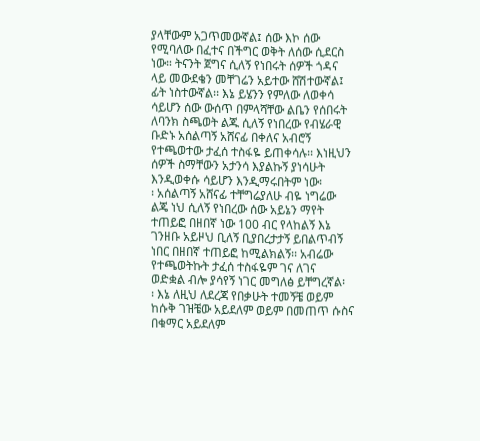ያላቸውም አጋጥመውኛል፤ ሰው እኮ ሰው
የሚባለው በፈተና በችግር ወቅት ለሰው ሲደርስ
ነው። ትናንት ጀግና ሲለኝ የነበሩት ሰዎች ጎዳና
ላይ መውደቄን መቸገሬን አይተው ሸሽተውኛል፤
ፊት ነስተውኛል፡፡ እኔ ይሄንን የምለው ለወቀሳ
ሳይሆን ሰው ውሰጥ በምላሻቸው ልቤን የሰበሩት
ለባንክ ስጫወት ልጁ ሲለኝ የነበረው የብሄራዊ
ቡድኑ አሰልጣኝ አሸናፊ በቀለና አብሮኝ
የተጫወተው ታፈሰ ተስፋዬ ይጠቀሳሉ፡፡ እነዚህን
ሰዎች ስማቸውን አታንሳ እያልኩኝ ያነሳሁት
እንዲወቀሱ ሳይሆን እንዲማሩበትም ነው፡
፡ አሰልጣኝ አሸናፊ ተቸግሬያለሁ ብዬ ነግሬው
ልጄ ነህ ሲለኝ የነበረው ሰው አይኔን ማየት
ተጠይፎ በዘበኛ ነው 100 ብር የላከልኝ እኔ
ገንዘቡ አይዞህ ቢለኝ ቢያበረታታኝ ይበልጥብኝ
ነበር በዘበኛ ተጠይፎ ከሚልክልኝ፡፡ አብሬው
የተጫወትኩት ታፈሰ ተስፋዬም ገና ለገና
ወድቋል ብሎ ያሳየኝ ነገር መግለፅ ይቸግረኛል፡
፡ እኔ ለዚህ ለደረጃ የበቃሁት ተመኝቼ ወይም
ከሱቅ ገዝቼው አይደለም ወይም በመጠጥ ሱስና
በቁማር አይደለም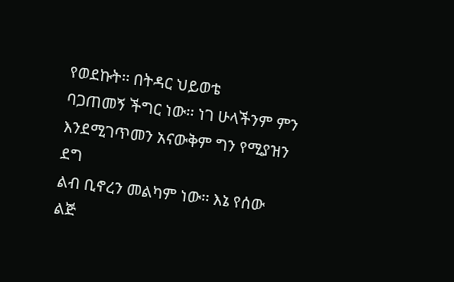የወደኩት፡፡ በትዳር ህይወቴ
ባጋጠመኝ ችግር ነው፡፡ ነገ ሁላችንም ምን
እንደሚገጥመን አናውቅም ግን የሚያዝን ደግ
ልብ ቢኖረን መልካም ነው፡፡ እኔ የሰው ልጅ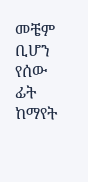መቼም ቢሆን የሰው ፊት ከማየት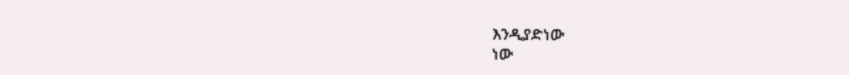እንዲያድነው
ነው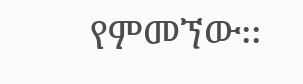የምመኘው፡፡